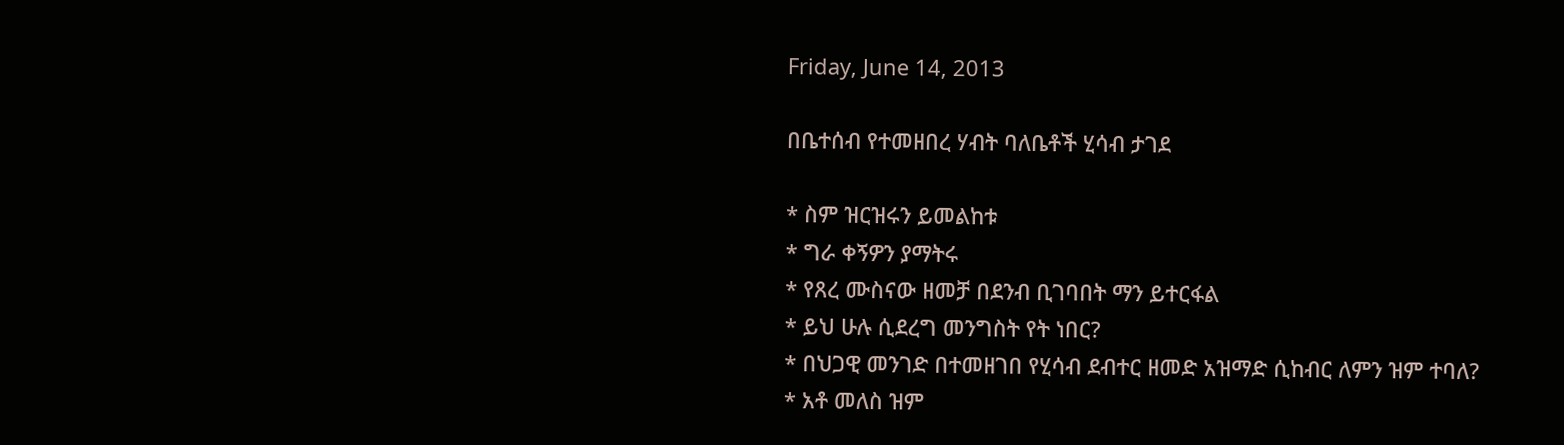Friday, June 14, 2013

በቤተሰብ የተመዘበረ ሃብት ባለቤቶች ሂሳብ ታገደ

* ስም ዝርዝሩን ይመልከቱ
* ግራ ቀኝዎን ያማትሩ
* የጸረ ሙስናው ዘመቻ በደንብ ቢገባበት ማን ይተርፋል
* ይህ ሁሉ ሲደረግ መንግስት የት ነበር?
* በህጋዊ መንገድ በተመዘገበ የሂሳብ ደብተር ዘመድ አዝማድ ሲከብር ለምን ዝም ተባለ?
* አቶ መለስ ዝም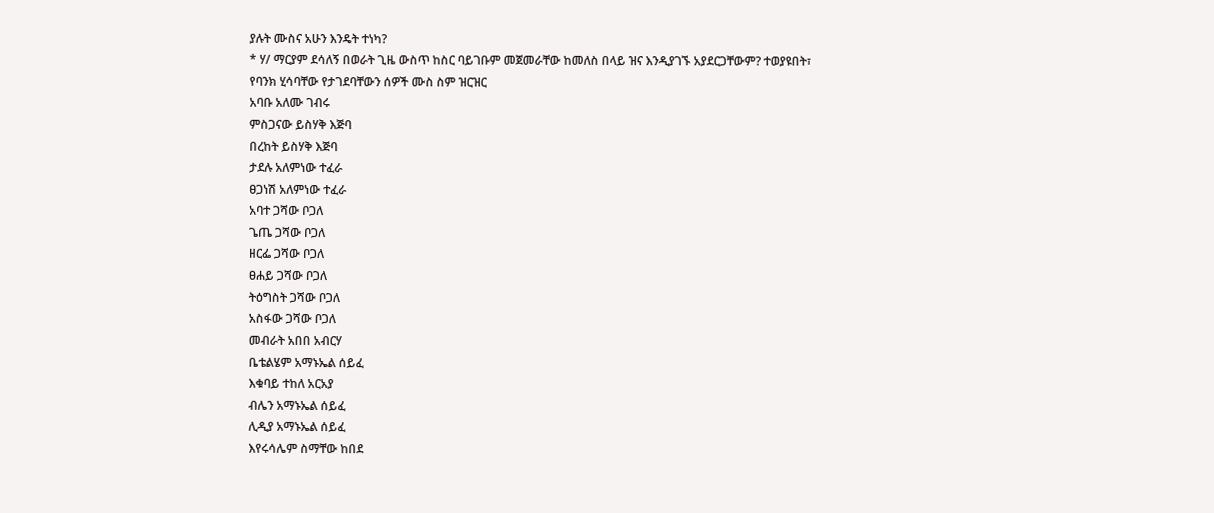ያሉት ሙስና አሁን እንዴት ተነካ?
* ሃ/ ማርያም ደሳለኝ በወራት ጊዜ ውስጥ ከስር ባይገቡም መጀመራቸው ከመለስ በላይ ዝና እንዲያገኙ አያደርጋቸውም? ተወያዩበት፣
የባንክ ሂሳባቸው የታገደባቸውን ሰዎች ሙስ ስም ዝርዝር
አባቡ አለሙ ገብሩ
ምስጋናው ይስሃቅ እጅባ
በረከት ይስሃቅ እጅባ
ታደሉ አለምነው ተፈራ
ፀጋነሽ አለምነው ተፈራ
አባተ ጋሻው ቦጋለ
ጌጤ ጋሻው ቦጋለ
ዘርፌ ጋሻው ቦጋለ
ፀሐይ ጋሻው ቦጋለ
ትዕግስት ጋሻው ቦጋለ
አስፋው ጋሻው ቦጋለ
መብራት አበበ አብርሃ
ቤቴልሄም አማኑኤል ሰይፈ
እቁባይ ተከለ አርአያ
ብሌን አማኑኤል ሰይፈ
ሊዲያ አማኑኤል ሰይፈ
እየሩሳሌም ስማቸው ከበደ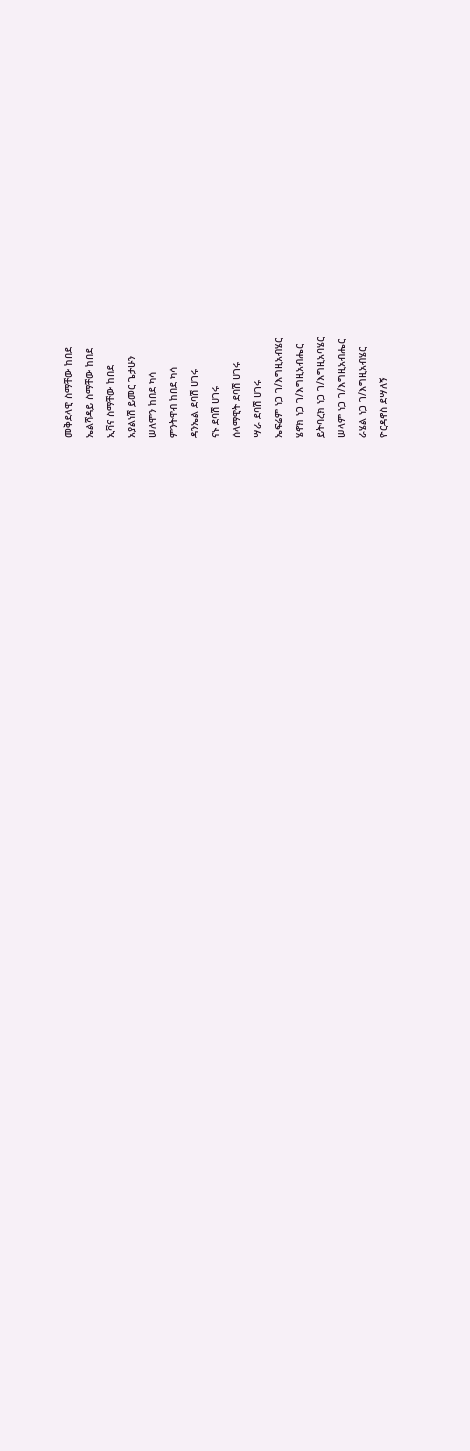መቅደላዊ ስማቸው ከበደ
ኤልሻዳይ ስማቸው ከበደ
ኢቫና ስማቸው ከበደ
አያልነሽ ይመር ጌታሁን
ሠለሞን ከበደ ካሳ
ምንትዋብ ከበደ ካሳ
ዳንኤል ደባሽ ሀገሩ
ናኑ ደባሽ ሀገሩ
ሰላማዊት ደባሽ ሀገሩ
ሣራ ደባሽ ሀገሩ
ኤፍሬም ነጋ ገ/እግዚአብሄር
ሄኖክ ነጋ ገ/እግዚአብሔር
ይትባረክ ነጋ ገ/እግዚአባሄር
ሠላም ነጋ ገ/እግዚአብሔር
ራሄል ነጋ ገ/እግዚአብሄር
ዮርዳኖስ ደሣለኝ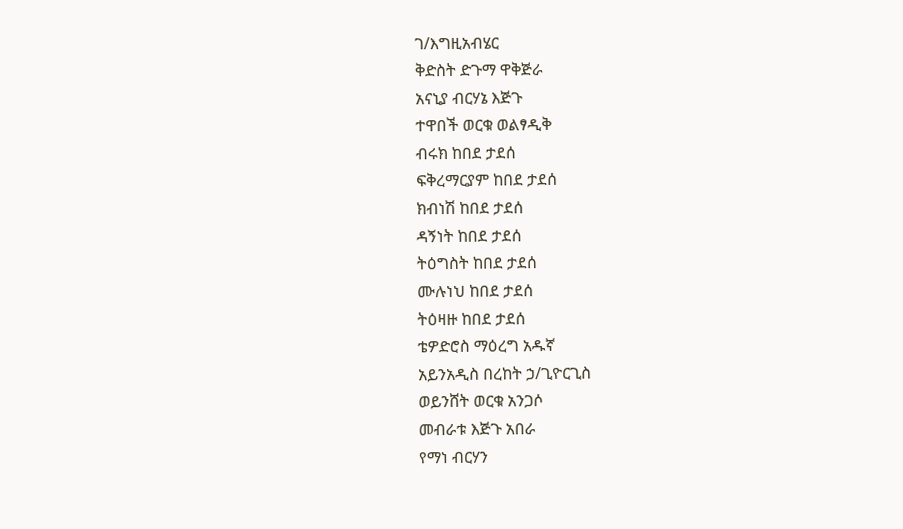ገ/እግዚአብሄር
ቅድስት ድጉማ ዋቅጅራ
አናኒያ ብርሃኔ እጅጉ
ተዋበች ወርቁ ወልፃዲቅ
ብሩክ ከበደ ታደሰ
ፍቅረማርያም ከበደ ታደሰ
ክብነሽ ከበደ ታደሰ
ዳኝነት ከበደ ታደሰ
ትዕግስት ከበደ ታደሰ
ሙሉነህ ከበደ ታደሰ
ትዕዛዙ ከበደ ታደሰ
ቴዎድሮስ ማዕረግ አዱኛ
አይንአዲስ በረከት ኃ/ጊዮርጊስ
ወይንሸት ወርቁ አንጋሶ
መብራቱ እጅጉ አበራ
የማነ ብርሃን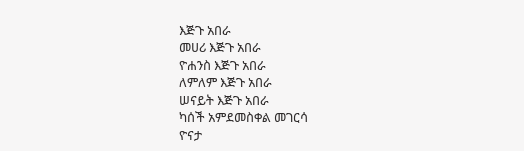እጅጉ አበራ
መሀሪ እጅጉ አበራ
ዮሐንስ እጅጉ አበራ
ለምለም እጅጉ አበራ
ሠናይት እጅጉ አበራ
ካሰች አምደመስቀል መገርሳ
ዮናታ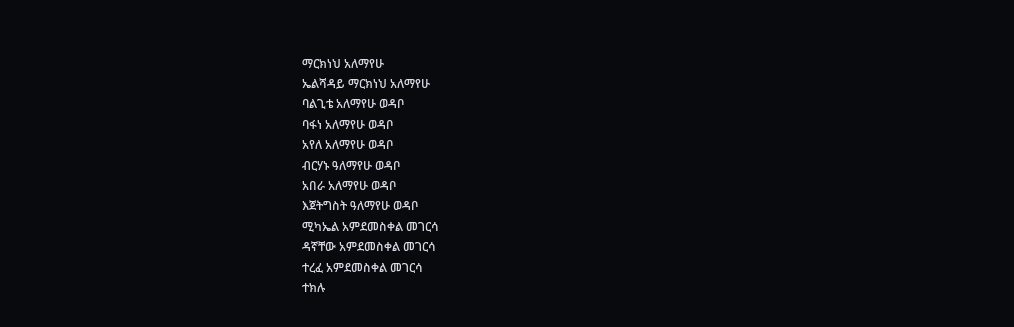ማርክነህ አለማየሁ
ኤልሻዳይ ማርክነህ አለማየሁ
ባልጊቴ አለማየሁ ወዳቦ
ባፋነ አለማየሁ ወዳቦ
አየለ አለማየሁ ወዳቦ
ብርሃኑ ዓለማየሁ ወዳቦ
አበራ አለማየሁ ወዳቦ
እጀትግስት ዓለማየሁ ወዳቦ
ሚካኤል አምደመስቀል መገርሳ
ዳኛቸው አምደመስቀል መገርሳ
ተረፈ አምደመስቀል መገርሳ
ተክሉ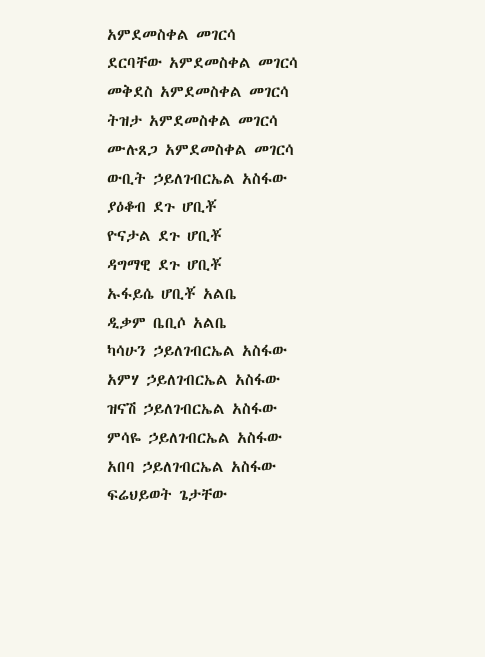አምደመስቀል መገርሳ
ደርባቸው አምደመስቀል መገርሳ
መቅደስ አምደመስቀል መገርሳ
ትዝታ አምደመስቀል መገርሳ
ሙሉጸጋ አምደመስቀል መገርሳ
ውቢት ኃይለገብርኤል አስፋው
ያዕቆብ ደጉ ሆቢቾ
ዮናታል ደጉ ሆቢቾ
ዳግማዊ ደጉ ሆቢቾ
ኡፋይሴ ሆቢቾ አልቤ
ዲቃም ቤቢሶ አልቤ
ካሳሁን ኃይለገብርኤል አስፋው
አምሃ ኃይለገብርኤል አስፋው
ዝናሽ ኃይለገብርኤል አስፋው
ምሳዬ ኃይለገብርኤል አስፋው
አበባ ኃይለገብርኤል አስፋው
ፍሬህይወት ጌታቸው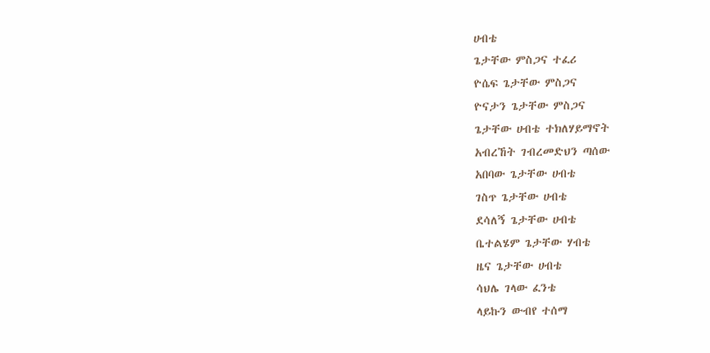ሀብቴ
ጌታቸው ምስጋና ተፈሪ
ዮሴፍ ጌታቸው ምስጋና
ዮናታን ጌታቸው ምስጋና
ጌታቸው ሀብቴ ተክለሃይማኖት
አብረኸት ገብረመድህን ጣሰው
አበባው ጌታቸው ሀብቴ
ገስጥ ጌታቸው ሀብቴ
ደሳለኝ ጌታቸው ሀብቴ
ቤተልሄም ጌታቸው ሃብቴ
ዜና ጌታቸው ሀብቴ
ሳህሌ ገላው ፈንቴ
ላይኩን ውብየ ተሰማ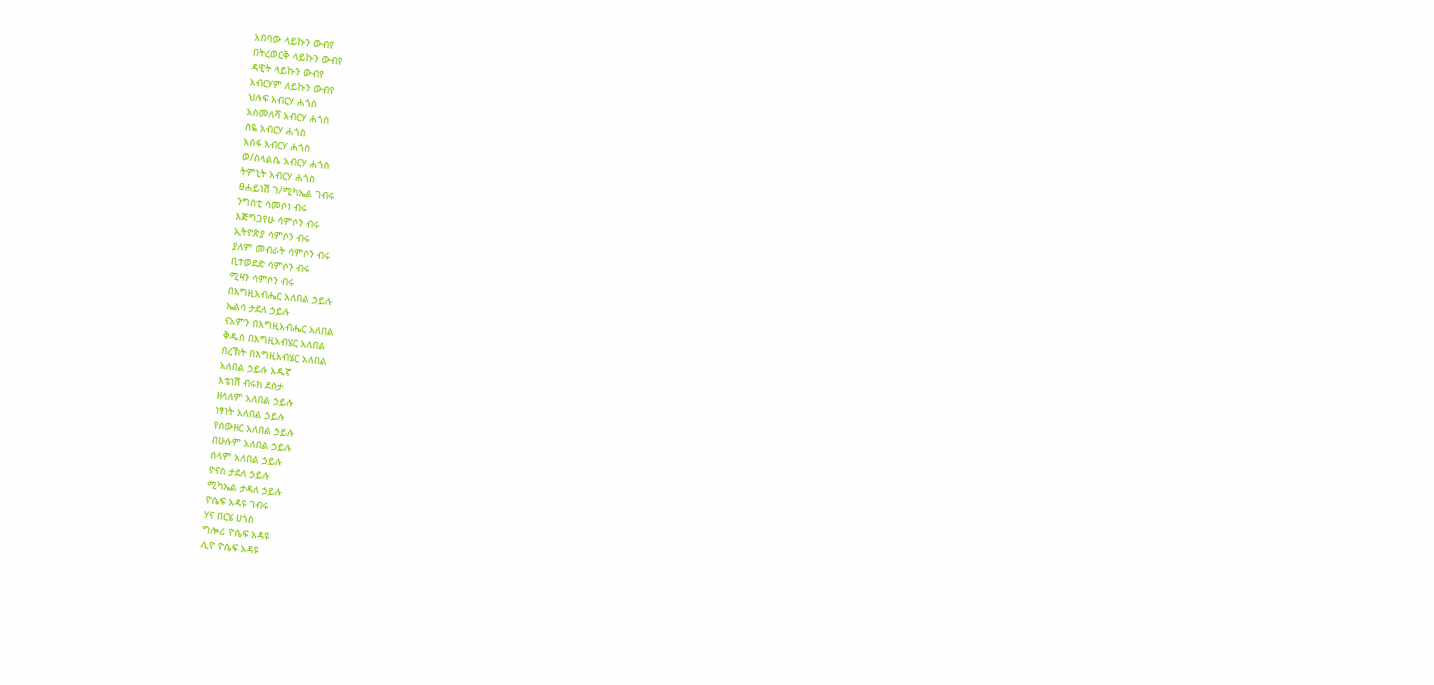አበባው ላይኩን ውብየ
በትረወርቅ ላይኩን ውብየ
ዳዊት ላይኩን ውብየ
አብርሃም ለይኩን ውብየ
ህሉፍ አብርሃ ሐጎስ
አስመለሻ አብርሃ ሐጎስ
ስዬ አብርሃ ሐጎስ
አሰፋ አብርሃ ሐጎስ
ወ/ስላልሴ አብርሃ ሐጎስ
ትምኒት አብርሃ ሐጎስ
ፀሐይነሽ ገ/ሚካኤል ገብሩ
ንግስቲ ሳመሶነ ብሩ
እጅግጋየሁ ሳምሶን ብሩ
ኢትዮጵያ ሳምሶን ብሩ
ያለም መብራት ሳምሶን ብሩ
ቢተወደድ ሳምሶን ብሩ
ሚዛን ሳምሶን ብሩ
በእግዚአብሔር አለበል ኃይሉ
ኤልሳ ታደለ ኃይሉ
ናአምን በእግዚአብሔር አለበል
ቅዱስ በእግዚአብሄር አለበል
በረኽት በእግዚአብሄር አለበል
አለበል ኃይሉ አዱኛ
እቴነሽ ብሩክ ደስታ
ዘላለም አለበል ኃይሉ
ነፃነት አለበል ኃይሉ
የሰውዘር አለበል ኃይሉ
በሁሉም አለበል ኃይሉ
ሰላም አለበል ኃይሉ
ዮናስ ታደለ ኃይሉ
ሚካኤል ታዳለ ኃይሉ
ዮሴፍ አዳዩ ገብሩ
ሃና በርሄ ሀጎስ
ግሎሪ ዮሴፍ አዳዩ
ሊዮ ዮሴፍ አዳዩ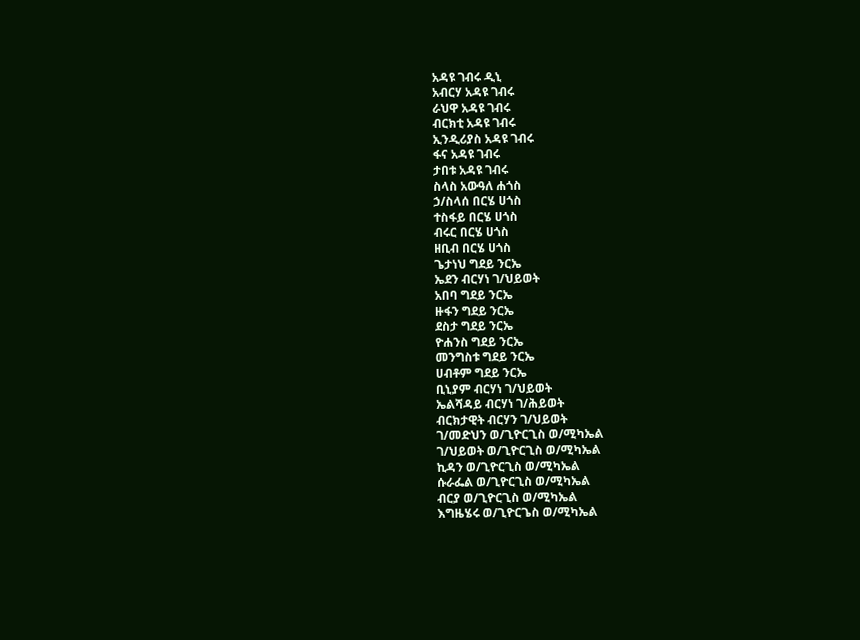አዳዩ ገብሩ ዲኒ
አብርሃ አዳዩ ገብሩ
ራህዋ አዳዩ ገብሩ
ብርክቲ አዳዩ ገብሩ
ኢንዲሪያስ አዳዩ ገብሩ
ፋና አዳዩ ገብሩ
ታበቱ አዳዩ ገብሩ
ስላስ አውዓለ ሐጎስ
ኃ/ስላሰ በርሄ ሀጎስ
ተስፋይ በርሄ ሀጎስ
ብሩር በርሄ ሀጎስ
ዘቢብ በርሄ ሀጎስ
ጌታነህ ግደይ ንርኤ
ኤደን ብርሃነ ገ/ህይወት
አበባ ግደይ ንርኤ
ዙፋን ግደይ ንርኤ
ደስታ ግደይ ንርኤ
ዮሐንስ ግደይ ንርኤ
መንግስቱ ግደይ ንርኤ
ሀብቶም ግደይ ንርኤ
ቢኒያም ብርሃነ ገ/ህይወት
ኤልሻዳይ ብርሃነ ገ/ሕይወት
ብርክታዊት ብርሃን ገ/ህይወት
ገ/መድህን ወ/ጊዮርጊስ ወ/ሚካኤል
ገ/ህይወት ወ/ጊዮርጊስ ወ/ሚካኤል
ኪዳን ወ/ጊዮርጊስ ወ/ሚካኤል
ሱራፌል ወ/ጊዮርጊስ ወ/ሚካኤል
ብርያ ወ/ጊዮርጊስ ወ/ሚካኤል
እግዜሄሩ ወ/ጊዮርጌስ ወ/ሚካኤል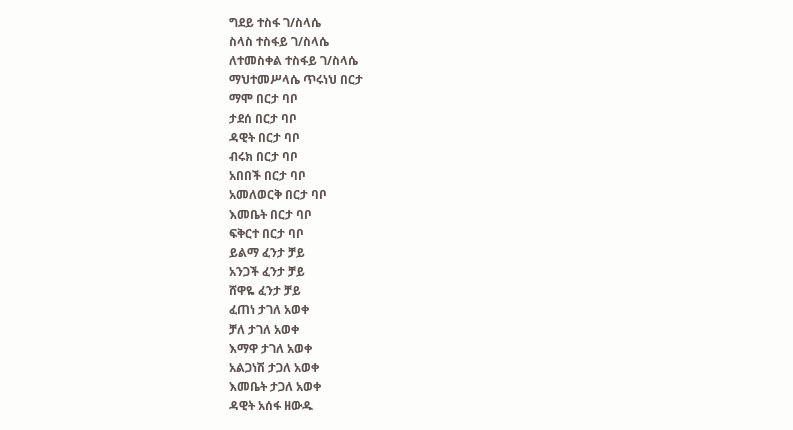ግደይ ተስፋ ገ/ስላሴ
ስላስ ተስፋይ ገ/ስላሴ
ለተመስቀል ተስፋይ ገ/ስላሴ
ማህተመሥላሴ ጥሩነህ በርታ
ማሞ በርታ ባቦ
ታደሰ በርታ ባቦ
ዳዊት በርታ ባቦ
ብሩክ በርታ ባቦ
አበበች በርታ ባቦ
አመለወርቅ በርታ ባቦ
እመቤት በርታ ባቦ
ፍቅርተ በርታ ባቦ
ይልማ ፈንታ ቻይ
አንጋች ፈንታ ቻይ
ሸዋዬ ፈንታ ቻይ
ፈጠነ ታገለ አወቀ
ቻለ ታገለ አወቀ
እማዋ ታገለ አወቀ
አልጋነሽ ታጋለ አወቀ
እመቤት ታጋለ አወቀ
ዳዊት አሰፋ ዘውዱ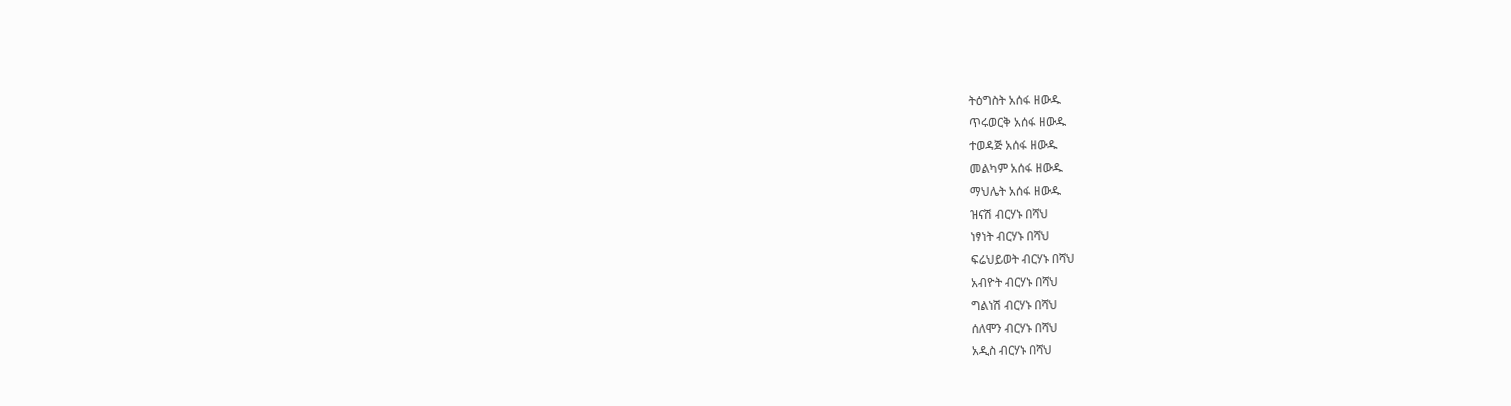ትዕግስት አሰፋ ዘውዱ
ጥሩወርቅ አሰፋ ዘውዱ
ተወዳጅ አሰፋ ዘውዱ
መልካም አሰፋ ዘውዱ
ማህሌት አሰፋ ዘውዱ
ዝናሽ ብርሃኑ በሻህ
ነፃነት ብርሃኑ በሻህ
ፍሬህይወት ብርሃኑ በሻህ
አብዮት ብርሃኑ በሻህ
ግልነሽ ብርሃኑ በሻህ
ሰለሞን ብርሃኑ በሻህ
አዲስ ብርሃኑ በሻህ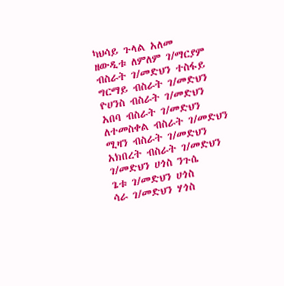ካህሳይ ጉላል አለመ
ዘውዲቱ ለምለም ገ/ማርያም
ብስራት ገ/መድህን ተስፋይ
ግርማይ ብስራት ገ/መድህን
ዮሀንስ ብስራት ገ/መድህን
አበባ ብስራት ገ/መድህን
ለተመስቀል ብስራት ገ/መድህን
ሚዛን ብስራት ገ/መድህን
አክበረት ብስራት ገ/መድህን
ገ/መድህን ሀጎስ ንጉሴ
ጌቱ ገ/መድህን ሀጎስ
ሳራ ገ/መድህን ሃጎስ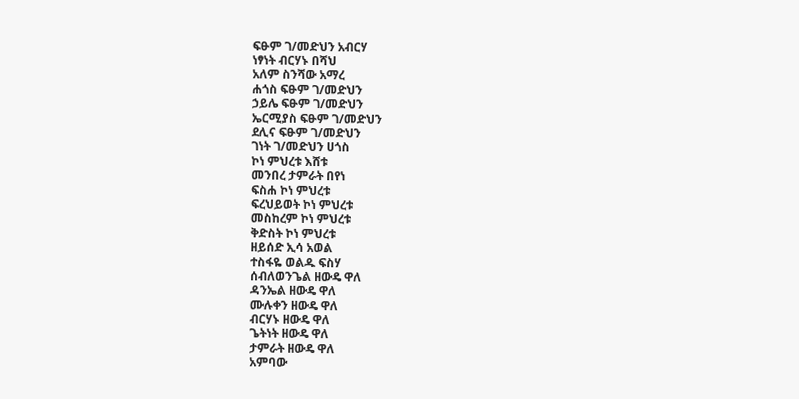ፍፁም ገ/መድህን አብርሃ
ነፃነት ብርሃኑ በሻህ
አለም ስንሻው አማረ
ሐጎስ ፍፁም ገ/መድህን
ኃይሌ ፍፁም ገ/መድህን
ኤርሚያስ ፍፁም ገ/መድህን
ደሊና ፍፁም ገ/መድህን
ገነት ገ/መድህን ሀጎስ
ኮነ ምህረቱ እሸቱ
መንበረ ታምራት በየነ
ፍስሐ ኮነ ምህረቱ
ፍረህይወት ኮነ ምህረቱ
መስከረም ኮነ ምህረቱ
ቅድስት ኮነ ምህረቱ
ዘይሰድ ኢሳ አወል
ተስፋዬ ወልዱ ፍስሃ
ሰብለወንጌል ዘውዴ ዋለ
ዳንኤል ዘውዴ ዋለ
ሙሉቀን ዘውዴ ዋለ
ብርሃኑ ዘውዴ ዋለ
ጌትነት ዘውዴ ዋለ
ታምራት ዘውዴ ዋለ
አምባው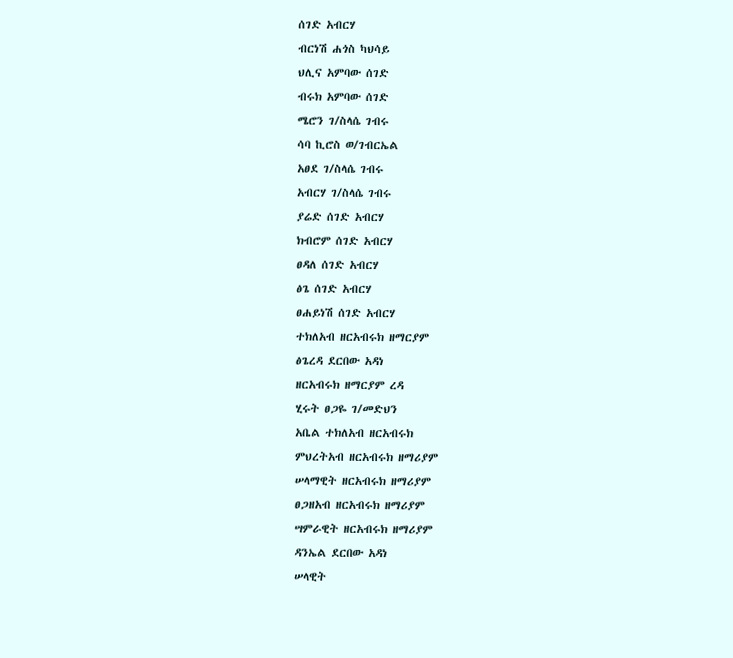ሰገድ አብርሃ
ብርነሽ ሐጎስ ካህሳይ
ህሊና አምባው ሰገድ
ብሩክ አምባው ሰገድ
ሜሮን ገ/ስላሴ ገብሩ
ሳባ ኪሮስ ወ/ገብርኤል
አፀደ ገ/ስላሴ ገብሩ
አብርሃ ገ/ስላሴ ገብሩ
ያሬድ ሰገድ አብርሃ
ክብሮም ሰገድ አብርሃ
ፀዳለ ሰገድ አብርሃ
ፅጌ ሰገድ አብርሃ
ፀሐይነሽ ሰገድ አብርሃ
ተክለአብ ዘርአብሩክ ዘማርያም
ፅጌረዳ ደርበው አዳነ
ዘርአብሩክ ዘማርያም ረዳ
ሂሩት ፀጋዬ ገ/መድህን
አቤል ተክለአብ ዘርአብሩክ
ምህረትአብ ዘርአብሩክ ዘማሪያም
ሠላማዊት ዘርአብሩክ ዘማሪያም
ፀጋዘአብ ዘርአብሩክ ዘማሪያም
ሣምራዊት ዘርአብሩክ ዘማሪያም
ዳንኤል ደርበው አዳነ
ሠላዊት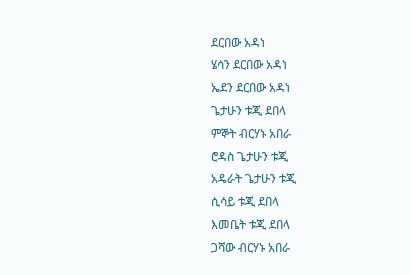ደርበው አዳነ
ሄሳን ደርበው አዳነ
ኤደን ደርበው አዳነ
ጌታሁን ቱጂ ደበላ
ምኞት ብርሃኑ አበራ
ሮዳስ ጌታሁን ቱጂ
አዴራት ጌታሁን ቱጂ
ሲሳይ ቱጂ ደበላ
እመቤት ቱጂ ደበላ
ጋሻው ብርሃኑ አበራ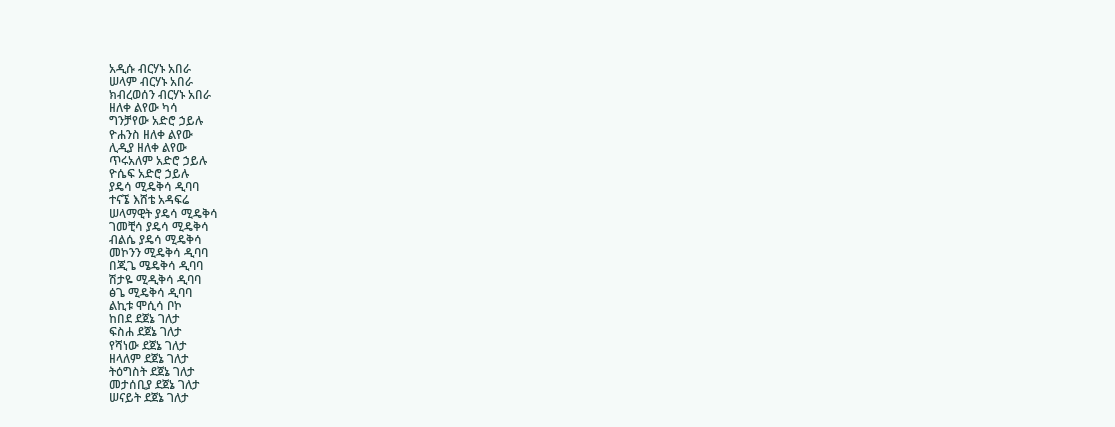አዲሱ ብርሃኑ አበራ
ሠላም ብርሃኑ አበራ
ክብረወሰን ብርሃኑ አበራ
ዘለቀ ልየው ካሳ
ግንቻየው አድሮ ኃይሉ
ዮሐንስ ዘለቀ ልየው
ሊዲያ ዘለቀ ልየው
ጥሩአለም አድሮ ኃይሉ
ዮሴፍ አድሮ ኃይሉ
ያዴሳ ሚዴቅሳ ዲባባ
ተናኜ እሸቴ አዳፍሬ
ሠላማዊት ያዴሳ ሚዴቅሳ
ገመቺሳ ያዴሳ ሚዴቅሳ
ብልሴ ያዴሳ ሚዴቅሳ
መኮንን ሚዴቅሳ ዲባባ
በጂጌ ሜዴቅሳ ዲባባ
ሽታዬ ሚዲቅሳ ዲባባ
ፅጌ ሚዴቅሳ ዲባባ
ልኪቱ ሞሲሳ ቦኮ
ከበደ ደጀኔ ገለታ
ፍስሐ ደጀኔ ገለታ
የሻነው ደጀኔ ገለታ
ዘላለም ደጀኔ ገለታ
ትዕግስት ደጀኔ ገለታ
መታሰቢያ ደጀኔ ገለታ
ሠናይት ደጀኔ ገለታ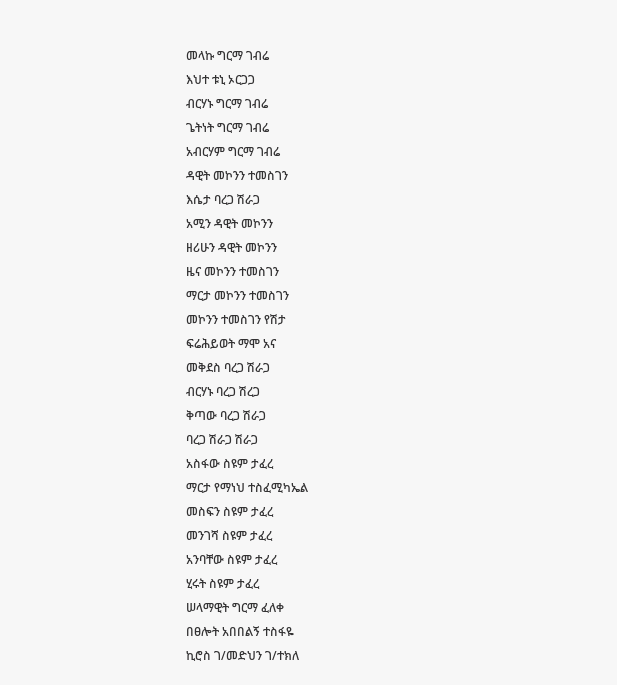መላኩ ግርማ ገብሬ
እህተ ቱኒ ኦርጋጋ
ብርሃኑ ግርማ ገብሬ
ጌትነት ግርማ ገብሬ
አብርሃም ግርማ ገብሬ
ዳዊት መኮንን ተመስገን
እሴታ ባረጋ ሽራጋ
አሚን ዳዊት መኮንን
ዘሪሁን ዳዊት መኮንን
ዜና መኮንን ተመስገን
ማርታ መኮንን ተመስገን
መኮንን ተመስገን የሽታ
ፍሬሕይወት ማሞ አና
መቅደስ ባረጋ ሽራጋ
ብርሃኑ ባረጋ ሽረጋ
ቅጣው ባረጋ ሽራጋ
ባረጋ ሽራጋ ሽራጋ
አስፋው ስዩም ታፈረ
ማርታ የማነህ ተስፈሚካኤል
መስፍን ስዩም ታፈረ
መንገሻ ስዩም ታፈረ
አንባቸው ስዩም ታፈረ
ሂሩት ስዩም ታፈረ
ሠላማዊት ግርማ ፈለቀ
በፀሎት አበበልኝ ተስፋዬ
ኪሮስ ገ/መድህን ገ/ተክለ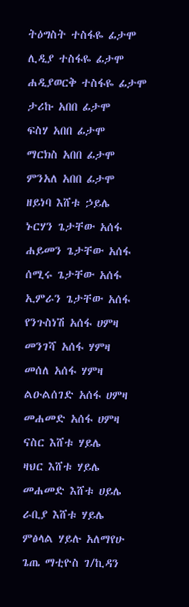ትዕግስት ተስፋዬ ፊታሞ
ሊዲያ ተስፋዬ ፊታሞ
ሐዲያወርቅ ተስፋዬ ፊታሞ
ታሪኩ አበበ ፊታሞ
ፍስሃ አበበ ፊታሞ
ማርክስ አበበ ፊታሞ
ምንአለ አበበ ፊታሞ
ዘይነባ እሸቱ ኃይሌ
ኑርሃን ጌታቸው አሰፋ
ሐይመን ጌታቸው አሰፋ
ሰሚሩ ጌታቸው አሰፋ
ኢምራን ጌታቸው አሰፋ
የንጉስነሽ አሰፋ ሀምዛ
መንገሻ አሰፋ ሃምዛ
መሰለ አሰፋ ሃምዛ
ልዑልሰገድ አሰፋ ሀምዛ
መሐመድ አሰፋ ሀምዛ
ናስር እሸቱ ሃይሌ
ዛህር እሸቱ ሃይሌ
መሐመድ እሸቱ ሀይሌ
ራቢያ እሸቱ ሃይሌ
ምፅላል ሃይሉ አለማየሁ
ጌጤ ማቲዮስ ገ/ኪዳን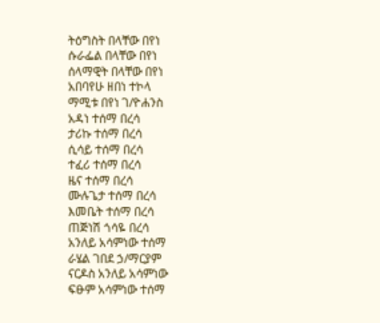ትዕግስት በላቸው በየነ
ሱራፌል በላቸው በየነ
ሰላማዊት በላቸው በየነ
አበባየሁ ዘበነ ተኮላ
ማሚቱ በየነ ገ/ዮሐንስ
አዳነ ተሰማ በረሳ
ታሪኩ ተሰማ በረሳ
ሲሳይ ተሰማ በረሳ
ተፈሪ ተሰማ በረሳ
ዜና ተሰማ በረሳ
ሙሉጌታ ተሰማ በረሳ
እመቤት ተሰማ በረሳ
ጠጅነሽ ጎሳዬ በረሳ
አንለይ አሳምነው ተሰማ
ራሄል ገበደ ኃ/ማርያም
ናርዶስ አንለይ አሳምነው
ፍፁም አሳምነው ተሰማ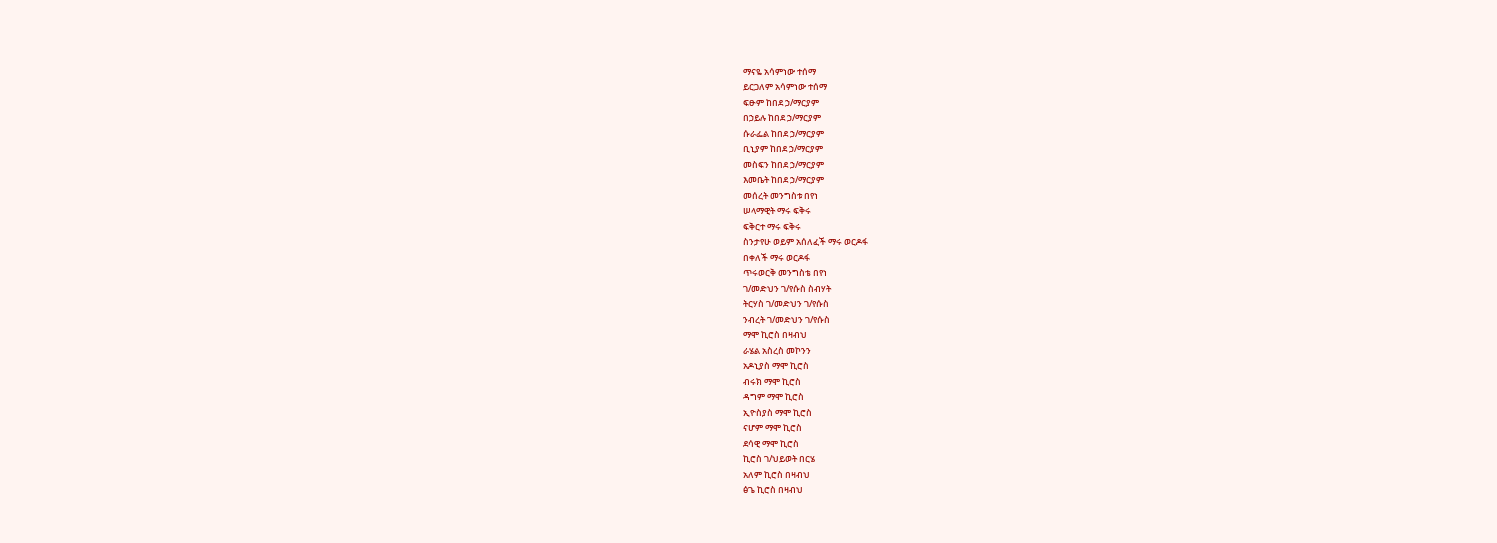ማናዬ አሳምነው ተሰማ
ይርጋለም አሳምነው ተሰማ
ፍፁም ከበደ ኃ/ማርያም
በኃይሉ ከበደ ኃ/ማርያም
ሱራፌል ከበደ ኃ/ማርያም
ቢኒያም ከበደ ኃ/ማርያም
መስፍን ከበደ ኃ/ማርያም
እመቤት ከበደ ኃ/ማርያም
መሰረት መንግስቱ በየነ
ሠላማዊት ማሩ ፍቅሩ
ፍቅርተ ማሩ ፍቅሩ
ስንታየሁ ወይም አሰለፈች ማሩ ወርዶፋ
በቀለች ማሩ ወርዶፋ
ጥሩወርቅ መንግስቴ በየነ
ገ/መድህን ገ/የሱስ ስብሃት
ትርሃስ ገ/መድህን ገ/የሱስ
ንብረት ገ/መድህን ገ/የሱስ
ማሞ ኪሮስ በዛብህ
ራሄል አስረስ መኮንን
አዶኒያስ ማሞ ኪሮስ
ብሩክ ማሞ ኪሮስ
ዳግም ማሞ ኪሮስ
ኢዮስያስ ማሞ ኪሮስ
ናሆም ማሞ ኪሮስ
ደሳዊ ማሞ ኪሮስ
ኪሮስ ገ/ህይወት በርሄ
አለም ኪሮስ በዛብህ
ፅጌ ኪሮስ በዛብህ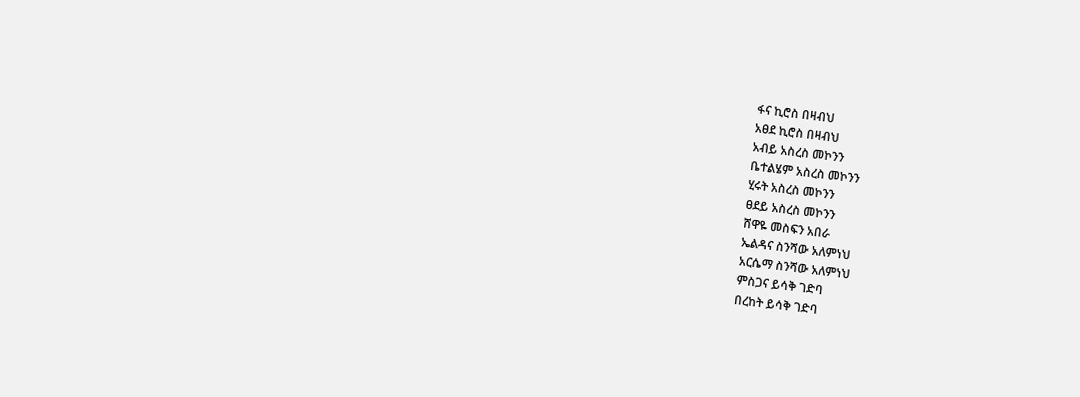ፋና ኪሮስ በዛብህ
አፀደ ኪሮስ በዛብህ
አብይ አስረስ መኮንን
ቤተልሄም አስረስ መኮንን
ሂሩት አስረስ መኮንን
ፀደይ አስረስ መኮንን
ሸዋዬ መስፍን አበራ
ኤልዳና ስንሻው አለምነህ
አርሴማ ስንሻው አለምነህ
ምስጋና ይሳቅ ገድባ
በረከት ይሳቅ ገድባ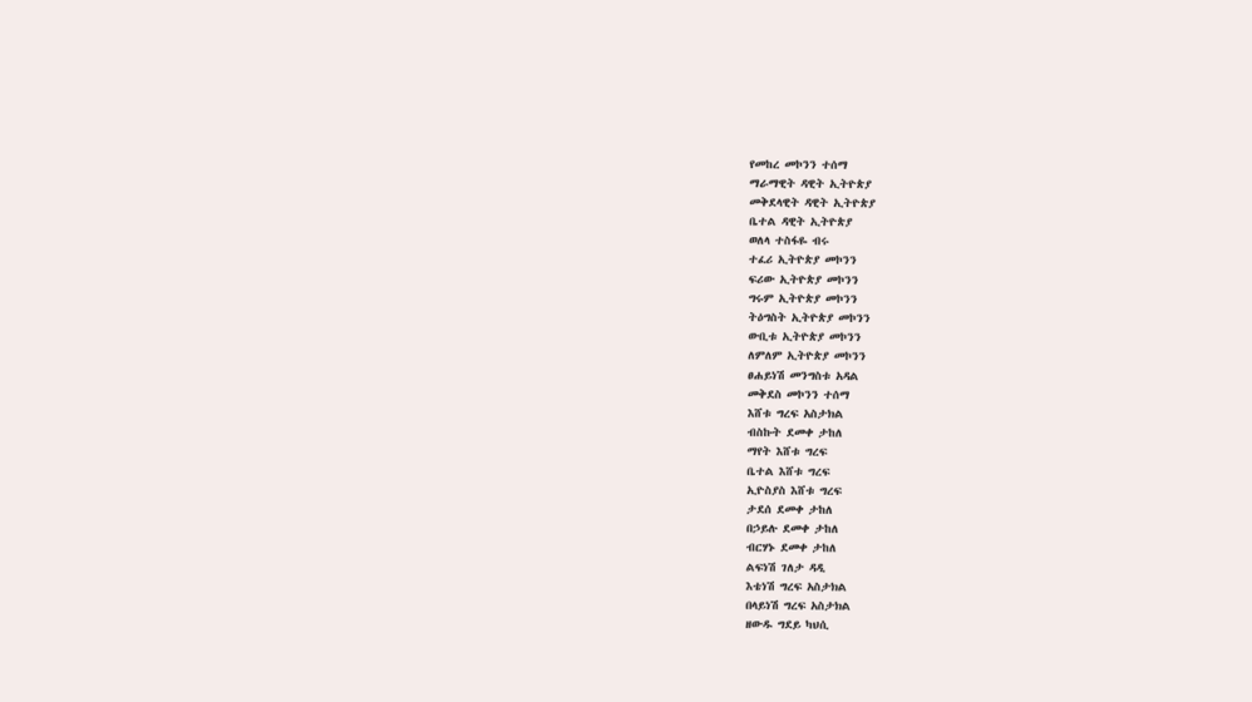የመከረ መኮንን ተሰማ
ማራማዊት ዳዊት ኢትዮጵያ
መቅደላዊት ዳዊት ኢትዮጵያ
ቤተል ዳዊት ኢትዮጵያ
ወለላ ተስፋዬ ብሩ
ተፈሪ ኢትዮጵያ መኮንን
ፍሪው ኢትዮጵያ መኮንን
ግሩም ኢትዮጵያ መኮንን
ትዕግስት ኢትዮጵያ መኮንን
ውቢቱ ኢትዮጵያ መኮንን
ለምለም ኢትዮጵያ መኮንን
ፀሐይነሽ መንግስቱ አዳል
መቅደስ መኮንን ተሰማ
እሸቱ ግረፍ አስታክል
ብስኩት ደመቀ ታከለ
ማየት እሸቱ ግረፍ
ቤተል እሸቱ ግረፍ
ኢዮስያስ እሸቱ ግረፍ
ታደሰ ደመቀ ታከለ
በኃይሉ ደመቀ ታከለ
ብርሃኑ ደመቀ ታከለ
ልፍነሽ ገለታ ዳዲ
እቴነሽ ግረፍ አስታክል
በላይነሽ ግረፍ አስታክል
ዘውዱ ግደይ ካህሲ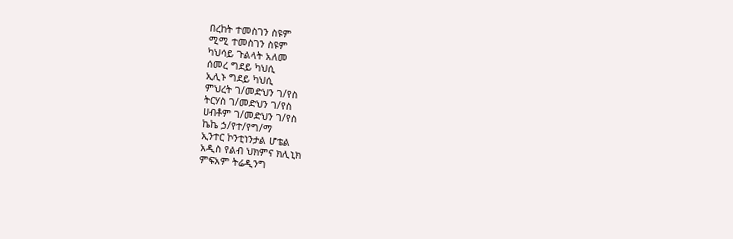በረከት ተመስገን ስዩም
ሚሚ ተመስገን ስዩም
ካህሳይ ጉልላት አለመ
ሰመረ ግደይ ካህሲ
ኢሊኑ ግደይ ካህሲ
ምህረት ገ/መድህን ገ/የስ
ትርሃስ ገ/መድህን ገ/የስ
ሀብቶም ገ/መድህን ገ/የስ
ኬኬ ኃ/የተ/የግ/ማ
ኢንተር ኮንቲነንታል ሆቴል
አዲስ የልብ ህክምና ክሊኒክ
ምፍአም ትሬዲንግ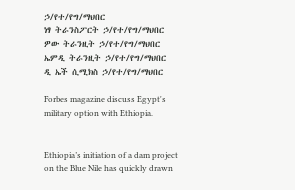ኃ/የተ/የግ/ማህበር
ነፃ ትራንስፖርት ኃ/የተ/የግ/ማህበር
ዎው ትራንዚት ኃ/የተ/የግ/ማህበር
ኤምዲ ትራንዚት ኃ/የተ/የግ/ማህበር
ዲ ኤች ሲሚክስ ኃ/የተ/የግ/ማህበር

Forbes magazine discuss Egypt's military option with Ethiopia.


Ethiopia’s initiation of a dam project on the Blue Nile has quickly drawn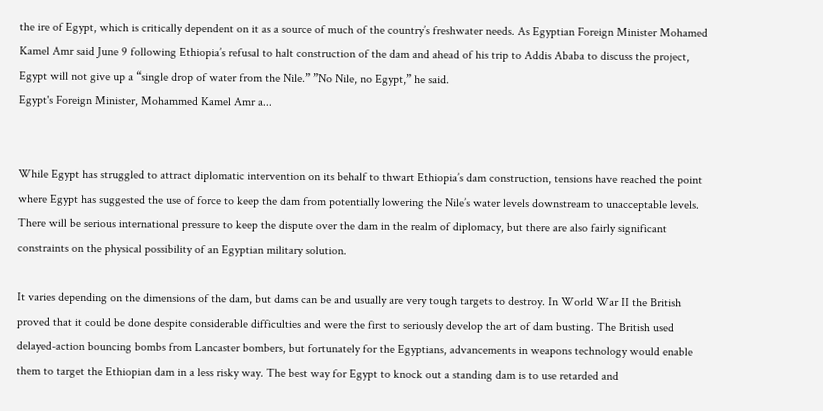the ire of Egypt, which is critically dependent on it as a source of much of the country’s freshwater needs. As Egyptian Foreign Minister Mohamed Kamel Amr said June 9 following Ethiopia’s refusal to halt construction of the dam and ahead of his trip to Addis Ababa to discuss the project, Egypt will not give up a “single drop of water from the Nile.” ”No Nile, no Egypt,” he said.
Egypt's Foreign Minister, Mohammed Kamel Amr a...


While Egypt has struggled to attract diplomatic intervention on its behalf to thwart Ethiopia’s dam construction, tensions have reached the point where Egypt has suggested the use of force to keep the dam from potentially lowering the Nile’s water levels downstream to unacceptable levels. There will be serious international pressure to keep the dispute over the dam in the realm of diplomacy, but there are also fairly significant constraints on the physical possibility of an Egyptian military solution.

It varies depending on the dimensions of the dam, but dams can be and usually are very tough targets to destroy. In World War II the British proved that it could be done despite considerable difficulties and were the first to seriously develop the art of dam busting. The British used delayed-action bouncing bombs from Lancaster bombers, but fortunately for the Egyptians, advancements in weapons technology would enable them to target the Ethiopian dam in a less risky way. The best way for Egypt to knock out a standing dam is to use retarded and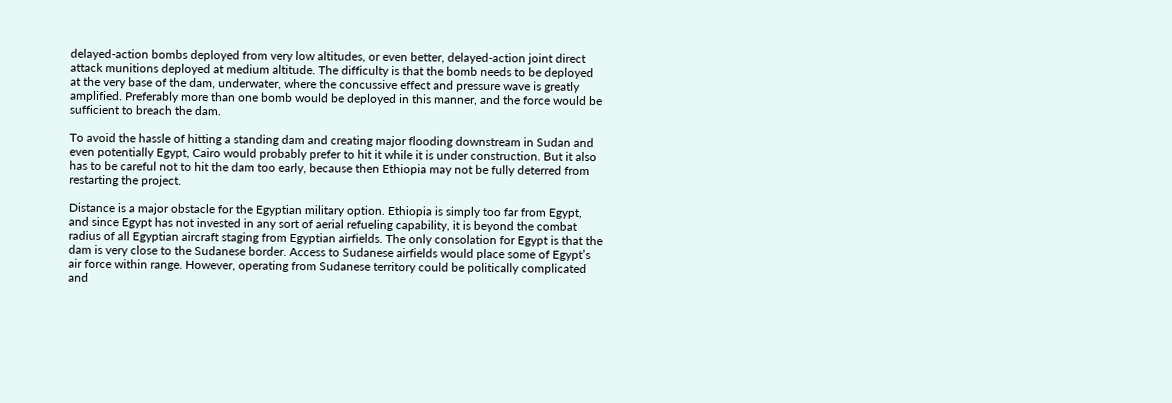delayed-action bombs deployed from very low altitudes, or even better, delayed-action joint direct attack munitions deployed at medium altitude. The difficulty is that the bomb needs to be deployed at the very base of the dam, underwater, where the concussive effect and pressure wave is greatly amplified. Preferably more than one bomb would be deployed in this manner, and the force would be sufficient to breach the dam.

To avoid the hassle of hitting a standing dam and creating major flooding downstream in Sudan and even potentially Egypt, Cairo would probably prefer to hit it while it is under construction. But it also has to be careful not to hit the dam too early, because then Ethiopia may not be fully deterred from restarting the project.

Distance is a major obstacle for the Egyptian military option. Ethiopia is simply too far from Egypt, and since Egypt has not invested in any sort of aerial refueling capability, it is beyond the combat radius of all Egyptian aircraft staging from Egyptian airfields. The only consolation for Egypt is that the dam is very close to the Sudanese border. Access to Sudanese airfields would place some of Egypt’s air force within range. However, operating from Sudanese territory could be politically complicated and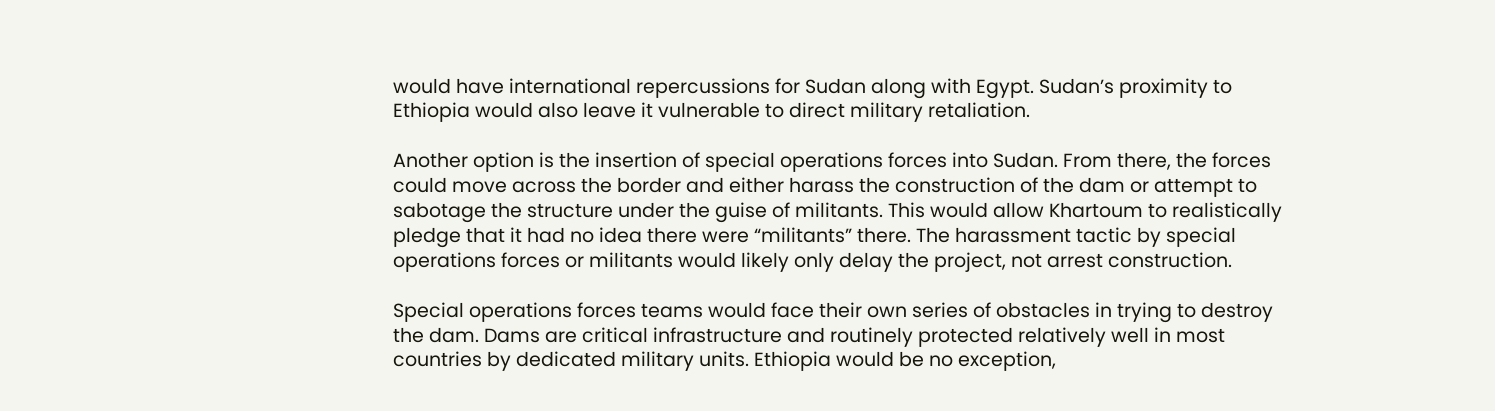would have international repercussions for Sudan along with Egypt. Sudan’s proximity to Ethiopia would also leave it vulnerable to direct military retaliation.

Another option is the insertion of special operations forces into Sudan. From there, the forces could move across the border and either harass the construction of the dam or attempt to sabotage the structure under the guise of militants. This would allow Khartoum to realistically pledge that it had no idea there were “militants” there. The harassment tactic by special operations forces or militants would likely only delay the project, not arrest construction.

Special operations forces teams would face their own series of obstacles in trying to destroy the dam. Dams are critical infrastructure and routinely protected relatively well in most countries by dedicated military units. Ethiopia would be no exception,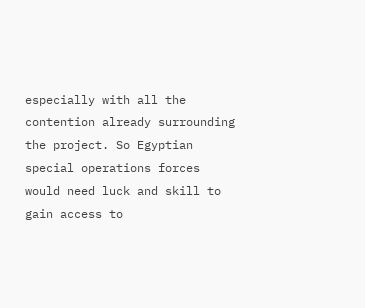especially with all the contention already surrounding the project. So Egyptian special operations forces would need luck and skill to gain access to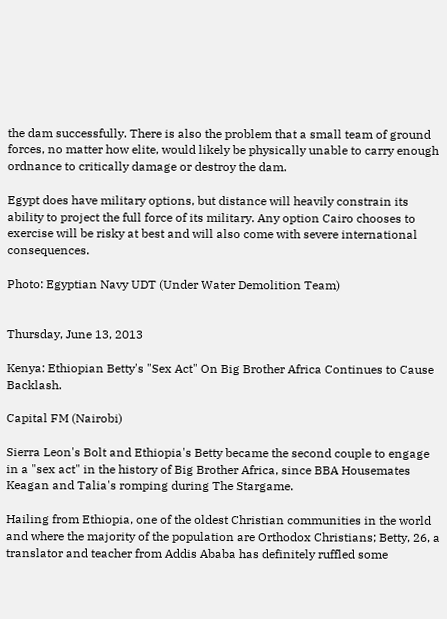the dam successfully. There is also the problem that a small team of ground forces, no matter how elite, would likely be physically unable to carry enough ordnance to critically damage or destroy the dam.

Egypt does have military options, but distance will heavily constrain its ability to project the full force of its military. Any option Cairo chooses to exercise will be risky at best and will also come with severe international consequences.

Photo: Egyptian Navy UDT (Under Water Demolition Team)


Thursday, June 13, 2013

Kenya: Ethiopian Betty's "Sex Act" On Big Brother Africa Continues to Cause Backlash.

Capital FM (Nairobi)

Sierra Leon's Bolt and Ethiopia's Betty became the second couple to engage in a "sex act" in the history of Big Brother Africa, since BBA Housemates Keagan and Talia's romping during The Stargame.

Hailing from Ethiopia, one of the oldest Christian communities in the world and where the majority of the population are Orthodox Christians; Betty, 26, a translator and teacher from Addis Ababa has definitely ruffled some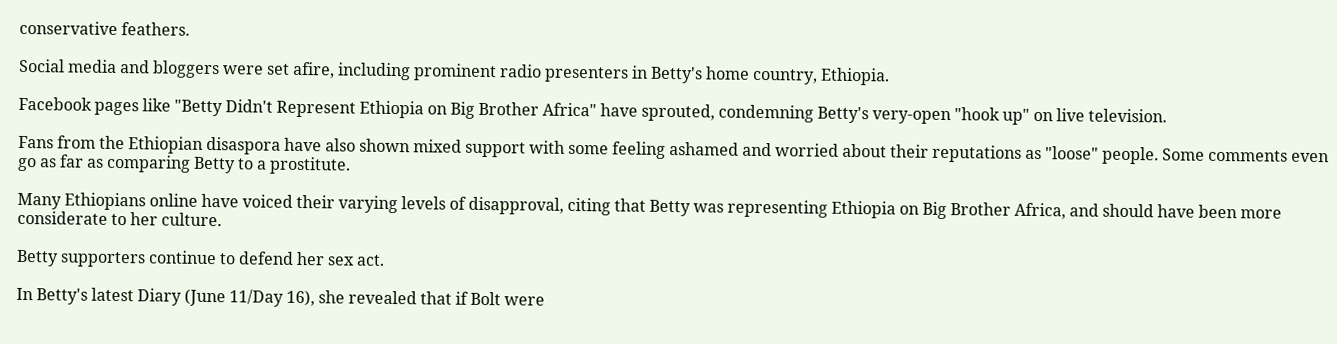conservative feathers.

Social media and bloggers were set afire, including prominent radio presenters in Betty's home country, Ethiopia.

Facebook pages like "Betty Didn't Represent Ethiopia on Big Brother Africa" have sprouted, condemning Betty's very-open "hook up" on live television.

Fans from the Ethiopian disaspora have also shown mixed support with some feeling ashamed and worried about their reputations as "loose" people. Some comments even go as far as comparing Betty to a prostitute.

Many Ethiopians online have voiced their varying levels of disapproval, citing that Betty was representing Ethiopia on Big Brother Africa, and should have been more considerate to her culture.

Betty supporters continue to defend her sex act.

In Betty's latest Diary (June 11/Day 16), she revealed that if Bolt were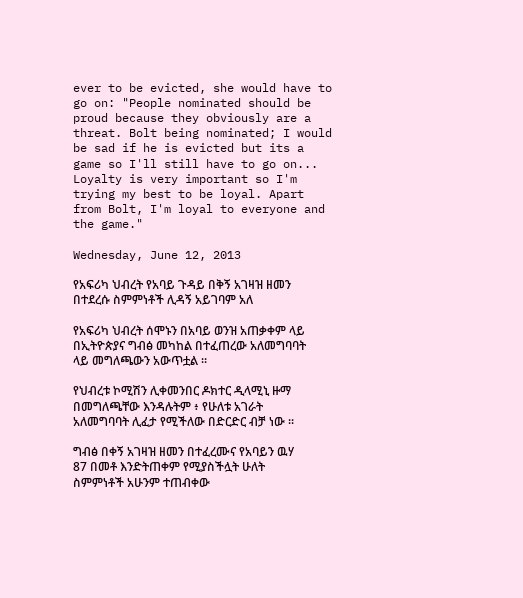ever to be evicted, she would have to go on: "People nominated should be proud because they obviously are a threat. Bolt being nominated; I would be sad if he is evicted but its a game so I'll still have to go on... Loyalty is very important so I'm trying my best to be loyal. Apart from Bolt, I'm loyal to everyone and the game."

Wednesday, June 12, 2013

የአፍሪካ ህብረት የአባይ ጉዳይ በቅኝ አገዛዝ ዘመን በተደረሱ ስምምነቶች ሊዳኝ አይገባም አለ

የአፍሪካ ህብረት ሰሞኑን በአባይ ወንዝ አጠቃቀም ላይ በኢትዮጵያና ግብፅ መካከል በተፈጠረው አለመግባባት ላይ መግለጫውን አውጥቷል ።

የህብረቱ ኮሚሽን ሊቀመንበር ዶክተር ዲላሚኒ ዙማ በመግለጫቸው እንዳሉትም ፥ የሁለቱ አገራት አለመግባባት ሊፈታ የሚችለው በድርድር ብቻ ነው ።

ግብፅ በቀኝ አገዛዝ ዘመን በተፈረሙና የአባይን ዉሃ 87 በመቶ እንድትጠቀም የሚያስችሏት ሁለት ስምምነቶች አሁንም ተጠብቀው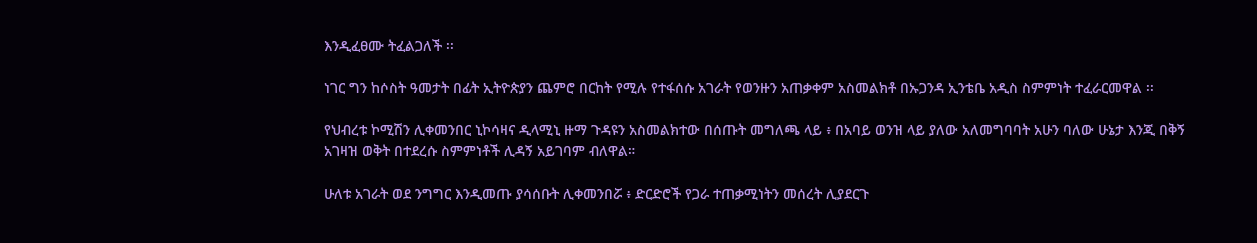እንዲፈፀሙ ትፈልጋለች ፡፡

ነገር ግን ከሶስት ዓመታት በፊት ኢትዮጵያን ጨምሮ በርከት የሚሉ የተፋሰሱ አገራት የወንዙን አጠቃቀም አስመልክቶ በኡጋንዳ ኢንቴቤ አዲስ ስምምነት ተፈራርመዋል ፡፡

የህብረቱ ኮሚሽን ሊቀመንበር ኒኮሳዛና ዲላሚኒ ዙማ ጉዳዩን አስመልክተው በሰጡት መግለጫ ላይ ፥ በአባይ ወንዝ ላይ ያለው አለመግባባት አሁን ባለው ሁኔታ እንጂ በቅኝ አገዛዝ ወቅት በተደረሱ ስምምነቶች ሊዳኝ አይገባም ብለዋል።

ሁለቱ አገራት ወደ ንግግር እንዲመጡ ያሳሰቡት ሊቀመንበሯ ፥ ድርድሮች የጋራ ተጠቃሚነትን መሰረት ሊያደርጉ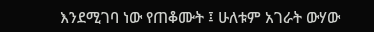እንደሚገባ ነው የጠቆሙት ፤ ሁለቱም አገራት ውሃው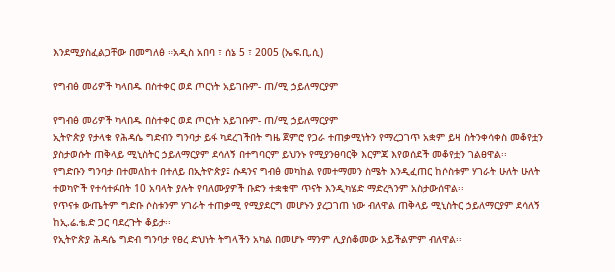እንደሚያስፈልጋቸው በመግለፅ ።አዲስ አበባ ፣ ሰኔ 5 ፣ 2005 (ኤፍ.ቢ.ሲ)

የግብፅ መሪዎች ካላበዱ በስተቀር ወደ ጦርነት አይገቡም- ጠ/ሚ ኃይለማርያም

የግብፅ መሪዎች ካላበዱ በስተቀር ወደ ጦርነት አይገቡም- ጠ/ሚ ኃይለማርያም
ኢትዮጵያ የታላቁ የሕዳሴ ግድብን ግንባታ ይፋ ካደረገችበት ግዜ ጀምሮ የጋራ ተጠቃሚነትን የማረጋገጥ አቋም ይዛ ስትንቀሳቀስ መቆየቷን ያስታወሱት ጠቅላይ ሚኒስትር ኃይለማርያም ደሳለኝ በተግባርም ይህንኑ የሚያንፀባርቅ እርምጃ እየወሰደች መቆየቷን ገልፀዋል፡፡
የግድቡን ግንባታ በተመለከተ በተለይ በኢትዮጵያ፤ ሱዳንና ግብፅ መካከል የመተማመን ስሜት እንዲፈጠር ከሶስቱም ሃገራት ሁለት ሁለት ተወካዮች የተሳተፉበት 10 አባላት ያሉት የባለሙያዎች ቡድን ተቋቁሞ ጥናት እንዲካሄድ ማድረጓንም አስታውሰዋል፡፡
የጥናቱ ውጤትም ግድቡ ሶስቱንም ሃገራት ተጠቃሚ የሚያደርግ መሆኑን ያረጋገጠ ነው ብለዋል ጠቅላይ ሚኒስትር ኃይለማርያም ደሳለኝ ከኢ.ሬ.ቴ.ድ ጋር ባደረጉት ቆይታ፡፡
የኢትዮጵያ ሕዳሴ ግድብ ግንባታ የፀረ ድህነት ትግላችን አካል በመሆኑ ማንም ሊያሰቆመው አይችልምም ብለዋል፡፡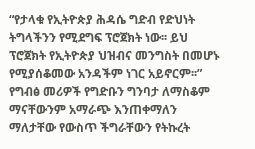“የታላቁ የኢትዮጵያ ሕዳሴ ግድብ የድህነት ትግላችንን የሚደግፍ ፕሮጀክት ነው፡፡ ይህ ፕሮጀክት የኢትዮጵያ ህዝብና መንግስት በመሆኑ የሚያሰቆመው አንዳችም ነገር አይኖርም፡፡”
የግብፅ መሪዎች የግድቡን ግንባታ ለማስቆም ማናቸውንም አማራጭ እንጠቀማለን ማለታቸው የውስጥ ችግራቸውን የትኩረት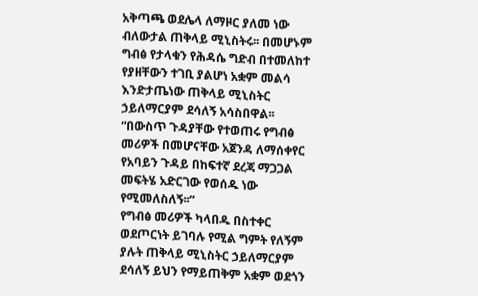አቅጣጫ ወደሌላ ለማዞር ያለመ ነው ብለውታል ጠቅላይ ሚኒስትሩ፡፡ በመሆኑም ግብፅ የታላቁን የሕዳሴ ግድብ በተመለከተ የያዘቸውን ተገቢ ያልሆነ አቋም መልሳ እንድታጤነው ጠቅላይ ሚኒስትር ኃይለማርያም ደሳለኝ አሳስበዋል፡፡
“በውስጥ ጉዳያቸው የተወጠሩ የግብፅ መሪዎች በመሆናቸው አጀንዳ ለማሰቀየር የአባይን ጉዳይ በከፍተኛ ደረጃ ማጋጋል መፍትሄ አድርገው የወሰዱ ነው የሚመለስለኝ፡፡”
የግብፅ መሪዎች ካላበዱ በስተቀር ወደጦርነት ይገባሉ የሚል ግምት የለኝም ያሉት ጠቅላይ ሚኒስትር ኃይለማርያም ደሳለኝ ይህን የማይጠቅም አቋም ወደጎን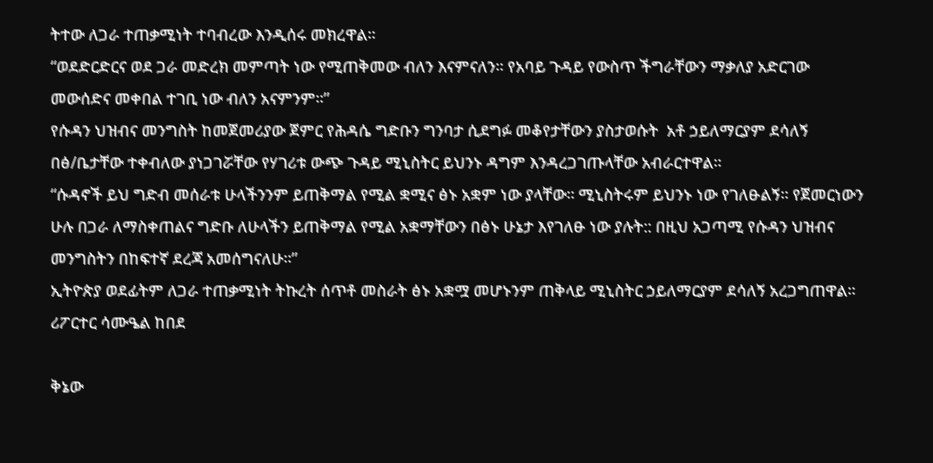ትተው ለጋራ ተጠቃሚነት ተባብረው እንዲሰሩ መክረዋል፡፡
“ወደድርድርና ወደ ጋራ መድረክ መምጣት ነው የሚጠቅመው ብለን እናምናለን፡፡ የአባይ ጉዳይ የውስጥ ችግራቸውን ማቃለያ አድርገው መውሰድና መቀበል ተገቢ ነው ብለን አናምንም፡፡”
የሱዳን ህዝብና መንግስት ከመጀመሪያው ጀምር የሕዳሴ ግድቡን ግንባታ ሲደግፉ መቆየታቸውን ያስታወሱት  አቶ ኃይለማርያም ደሳለኝ በፅ/ቤታቸው ተቀብለው ያነጋገሯቸው የሃገሪቱ ውጭ ጉዳይ ሚኒስትር ይህንኑ ዳግም እንዳረጋገጡላቸው አብራርተዋል፡፡
“ሱዳኖች ይህ ግድብ መሰራቱ ሁላችንንም ይጠቅማል የሚል ቋሚና ፅኑ አቋም ነው ያላቸው፡፡ ሚኒስትሩም ይህንኑ ነው የገለፁልኝ፡፡ የጀመርነውን ሁሉ በጋራ ለማስቀጠልና ግድቡ ለሁላችን ይጠቅማል የሚል አቋማቸውን በፅኑ ሁኔታ እየገለፁ ነው ያሉት:: በዚህ አጋጣሚ የሱዳን ህዝብና መንግስትን በከፍተኛ ደረጃ አመሰግናለሁ፡፡”
ኢትዮጵያ ወደፊትም ለጋራ ተጠቃሚነት ትኩረት ሰጥቶ መስራት ፅኑ አቋሟ መሆኑንም ጠቅላይ ሚኒስትር ኃይለማርያም ደሳለኝ አረጋግጠዋል፡፡
ሪፖርተር ሳሙዔል ከበደ

ቅኔው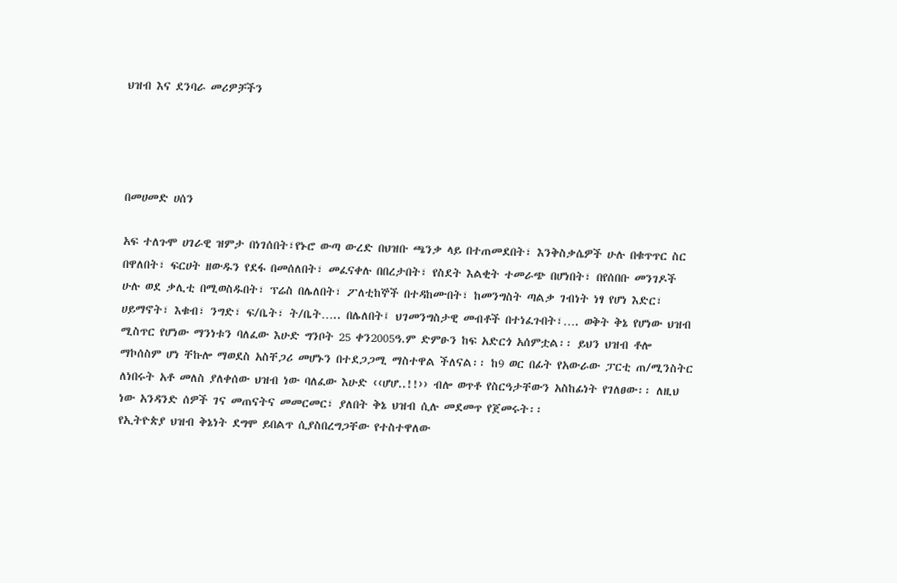ህዝብ እና ደንባራ መሪዎቻችን




በመሀመድ ሀሰን

አፍ ተለጉሞ ሀገራዊ ዝምታ በነገሰበት፣የኑሮ ውጣ ውረድ በህዝቡ ጫንቃ ላይ በተጠመደበት፣ እንቅስቃሴዎች ሁሉ በቁጥጥር ስር በዋለበት፣ ፍርሀት ዘውዱን የደፋ በመሰለበት፣ መፈናቀሉ በበረታበት፣ የስደት እልቂት ተመራጭ በሆነበት፣ በየሰበቡ መንገዶች ሁሉ ወደ ቃሊቲ በሚወስዱበት፣ ፕሬስ በሌለበት፣ ፖለቲከኞች በተዳከሙበት፣ ከመንግስት ጣልቃ ገብነት ነፃ የሆነ እድር፣ ሀይማኖት፣ እቁብ፣ ንግድ፣ ፍ/ቤት፣ ት/ቤት….. በሌለበት፤ ህገመንግስታዊ መብቶች በተነፈጉበት፣…. ወቅት ቅኔ የሆነው ህዝብ ሚስጥር የሆነው ማንነቱን ባለፈው እሁድ ግንቦት 25 ቀን2005ዓ.ም ድምፁን ከፍ አድርጎ አሰምቷል፡፡ ይህን ህዝብ ቶሎ ማኮሰስም ሆነ ቸኩሎ ማወደስ አስቸጋሪ መሆኑን በተደጋጋሚ ማስተዋል ችለናል፡፡ ከ9 ወር በፊት የአውራው ፓርቲ ጠ/ሚንስትር ለነበሩት አቶ መለስ ያለቀሰው ህዝብ ነው ባለፈው እሁድ ‹‹ሆሆ..!!›› ብሎ ወጥቶ የስርዓታቸውን አስከፊነት የገለፀው፡፡ ለዚህ ነው አንዳንድ ሰዎች ገና መጠናትና መመርመር፣ ያለበት ቅኔ ህዝብ ሲሉ መደመጥ የጀመሩት፡፡
የኢትዮጵያ ህዝብ ቅኔነት ደግሞ ይበልጥ ሲያስበረግጋቸው የተስተዋለው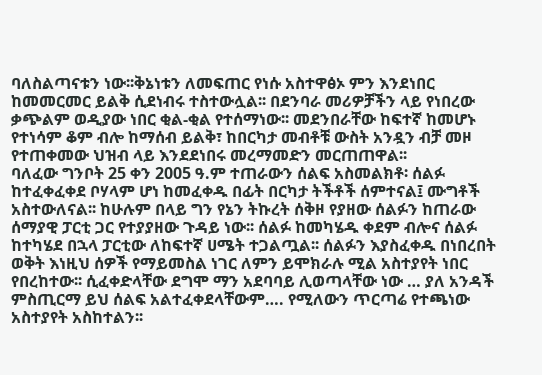ባለስልጣናቱን ነው፡፡ቅኔነቱን ለመፍጠር የነሱ አስተዋፅኦ ምን እንደነበር ከመመርመር ይልቅ ሲደነብሩ ተስተውሏል፡፡ በደንባራ መሪዎቻችን ላይ የነበረው ቃጭልም ወዲያው ነበር ቂል-ቂል የተሰማነው፡፡ መደንበራቸው ከፍተኛ ከመሆኑ የተነሳም ቆም ብሎ ከማሰብ ይልቅ፣ ከበርካታ መብቶቹ ውስት አንዷን ብቻ መዞ የተጠቀመው ህዝብ ላይ እንደደነበሩ መረማመድን መርጠጠዋል፡፡
ባለፈው ግንቦት 25 ቀን 2005 ዓ.ም ተጠራውን ሰልፍ አስመልክቶ፡ ሰልፉ ከተፈቀፈቀደ ቦሃላም ሆነ ከመፈቀዱ በፊት በርካታ ትችቶች ሰምተናል፤ ሙግቶች አስተውለናል፡፡ ከሁሉም በላይ ግን የኔን ትኩረት ሰቅዞ የያዘው ሰልፉን ከጠራው ሰማያዊ ፓርቲ ጋር የተያያዘው ጉዳይ ነው፡፡ ሰልፉ ከመካሄዱ ቀደም ብሎና ሰልፉ ከተካሄደ በኋላ ፓርቲው ለከፍተኛ ሀሜት ተጋልጧል፡፡ ሰልፉን እያስፈቀዱ በነበረበት ወቅት እነዚህ ሰዎች የማይመስል ነገር ለምን ይሞክራሉ ሚል አስተያየት ነበር የበረከተው፡፡ ሲፈቀድላቸው ደግሞ ማን አደባባይ ሊወጣላቸው ነው … ያለ አንዳች ምስጢርማ ይህ ሰልፍ አልተፈቀደላቸውም…. የሚለውን ጥርጣሬ የተጫነው አስተያየት አስከተልን፡፡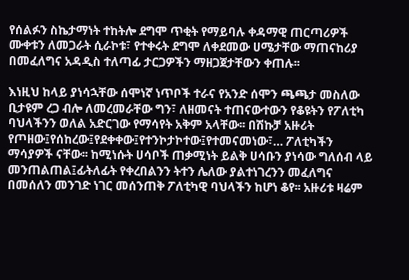የሰልፉን ስኬታማነት ተከትሎ ደግሞ ጥቂት የማይባሉ ቀዳማዊ ጠርጣሪዎች ሙቀቱን ለመጋራት ሲራኮቱ፣ የተቀሩት ደግሞ ለቀደመው ሀሜታቸው ማጠናከሪያ በመፈለግና አዳዲስ ተለጣፊ ታርጋዎችን ማዘጋጀታቸውን ቀጠሉ፡፡

እነዚህ ከላይ ያነሳኋቸው ሰሞነኛ ነጥቦች ተራና የአንድ ሰሞን ጫጫታ መስለው ቢታዩም ረጋ ብሎ ለመረመራቸው ግን፣ ለዘመናት ተጠናውተውን የቆዩትን የፖለቲካ ባህላችንን ወለል አድርገው የማሳየት አቅም አላቸው፡፡ በሽኩቻ አዙሪት የጦዘው፤የሰከረው፤የደቀቀው፤የተንኮታኮተው፤የተመናመነው፣… ፖለቲካችን ማሳያዎች ናቸው፡፡ ከሚነሱት ሀሳቦች ጠቃሚነት ይልቅ ሀሳቡን ያነሳው ግለሰብ ላይ መንጠልጠል፤ፊትለፊት የቀረበልንን ትተን ሌለው ያልተነገረንን መፈለግና በመሰለን መንገድ ነገር መሰንጠቅ ፖለቲካዊ ባህላችን ከሆነ ቆየ፡፡ አዙሪቱ ዛሬም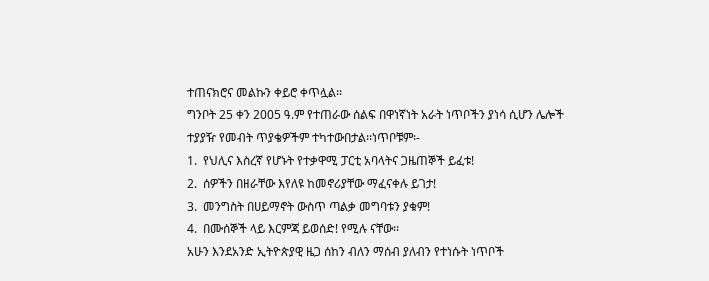ተጠናክሮና መልኩን ቀይሮ ቀጥሏል፡፡
ግንቦት 25 ቀን 2005 ዓ.ም የተጠራው ሰልፍ በዋነኛነት አራት ነጥቦችን ያነሳ ሲሆን ሌሎች ተያያዥ የመብት ጥያቄዎችም ተካተውበታል፡፡ነጥቦቹም፡-
1.  የህሊና እስረኛ የሆኑት የተቃዋሚ ፓርቲ አባላትና ጋዜጠኞች ይፈቱ!
2.  ሰዎችን በዘራቸው እየለዩ ከመኖሪያቸው ማፈናቀሉ ይገታ!
3.  መንግስት በሀይማኖት ውስጥ ጣልቃ መግባቱን ያቁም!
4.  በሙሰኞች ላይ እርምጃ ይወሰድ! የሚሉ ናቸው፡፡
አሁን እንደአንድ ኢትዮጵያዊ ዜጋ ሰከን ብለን ማሰብ ያለብን የተነሱት ነጥቦች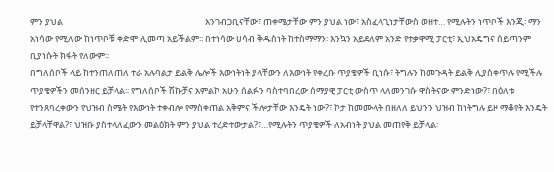ምን ያህል                                                                       አንገብጋቢናቸው፣ ጠቀሜታቸው ምን ያህል ነው፣ አስፈላጊነታቸውስ ወዘተ… የሚሉትን ነጥቦች እንጂ፡ ማን አነሳው የሚለው ከነጥቦቹ ቀድሞ ሊመጣ አይችልም፡፡ በተነሳው ሀሳብ ቅዱስነት ከተስማማን፡ እንኳን አይደለም አንድ የተቃዋሚ ፓርቲ፣ ኢህአዴግና ሰይጣንም ቢያነሱት ክፋት የለውም፡፡
በግለሰቦች ላይ ከተንጠለጠለ ተራ አሉባልታ ይልቅ ሌሎች እውነትነት ያላቸውን ለእውነት የቀረቡ ጥያቄዎች ቢነሱ፣ ትግሉን ከመጉዳት ይልቅ ሊያስቀጥሉ የሚችሉ ጥያቄዎችን መሰንዘር ይቻላል፡፡ የግለሰቦች ሽኩቻና አምልኮ አሁን ሰልፉን ባስተባበረው ሰማያዊ ፓርቲ ውስጥ ላለመንገሱ ዋስትናው ምንድነው?፣ በዕለቱ የተንጸባረቀውን የህዝብ ስሜት የእውነት ተቀብሎ የማስቀጠል አቅምና ችሎታቸው እንዴት ነው?፣ ኮታ ከመሙላት በዘለለ ይህንን ህዝብ ከነትግሉ ይዞ ማቆየት እንዴት ይቻላቸዋል?፣ ህዝቡ ያስተላለፈውን መልዕክት ምን ያህል ተረድተውታል?፣…የሚሉትን ጥያቄዎች ለአብነት ያህል መጠየቅ ይቻላል፡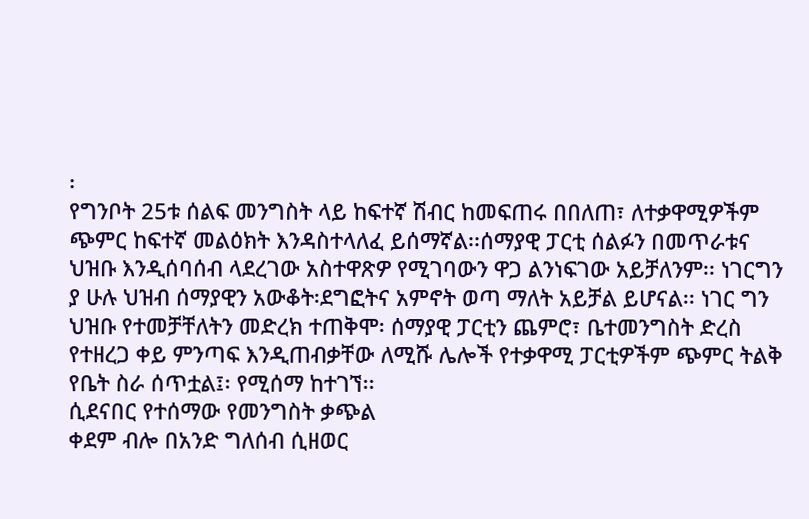፡
የግንቦት 25ቱ ሰልፍ መንግስት ላይ ከፍተኛ ሽብር ከመፍጠሩ በበለጠ፣ ለተቃዋሚዎችም ጭምር ከፍተኛ መልዕክት እንዳስተላለፈ ይሰማኛል፡፡ሰማያዊ ፓርቲ ሰልፉን በመጥራቱና ህዝቡ እንዲሰባሰብ ላደረገው አስተዋጽዎ የሚገባውን ዋጋ ልንነፍገው አይቻለንም፡፡ ነገርግን ያ ሁሉ ህዝብ ሰማያዊን አውቆት፡ደግፎትና አምኖት ወጣ ማለት አይቻል ይሆናል፡፡ ነገር ግን ህዝቡ የተመቻቸለትን መድረክ ተጠቅሞ፡ ሰማያዊ ፓርቲን ጨምሮ፣ ቤተመንግስት ድረስ የተዘረጋ ቀይ ምንጣፍ እንዲጠብቃቸው ለሚሹ ሌሎች የተቃዋሚ ፓርቲዎችም ጭምር ትልቅ የቤት ስራ ሰጥቷል፤፡ የሚሰማ ከተገኘ፡፡
ሲደናበር የተሰማው የመንግስት ቃጭል
ቀደም ብሎ በአንድ ግለሰብ ሲዘወር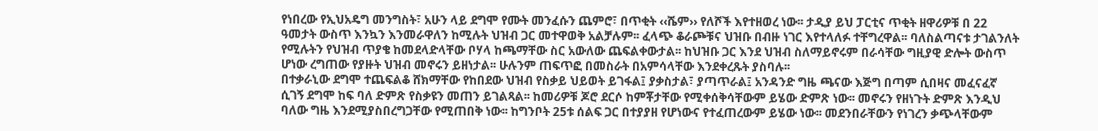የነበረው የኢህአዴግ መንግስት፣ አሁን ላይ ደግሞ የሙት መንፈሱን ጨምሮ፣ በጥቂት ‹‹ሼም›› የለሾች እየተዘወረ ነው፡፡ ታዲያ ይህ ፓርቲና ጥቂት ዘዋሪዎቹ በ 22 ዓመታት ውስጥ እንኳን እንመራዋለን ከሚሉት ህዝብ ጋር መተዋወቅ አልቻሉም፡፡ ፈላጭ ቆራጮቹና ህዝቡ በብዙ ነገር እየተላለፉ ተቸግረዋል፡፡ ባለስልጣናቱ ታገልንለት የሚሉትን የህዝብ ጥያቄ ከመደላድላቸው ቦሃላ ከጫማቸው ስር አውለው ጨፍልቀውታል፡፡ ከህዝቡ ጋር እንደ ህዝብ ስለማይኖሩም በራሳቸው ግዚያዊ ድሎት ውስጥ ሆነው ረግጠው የያዙት ህዝብ መኖሩን ይዘነታል፡፡ ሁሉንም ጠፍጥፎ በመስራት በአምሳላቸው እንደቀረጹት ያስባሉ፡፡
በተቃራኒው ደግሞ ተጨፍልቆ ሸክማቸው የከበደው ህዝብ የስቃይ ህይወት ይገፋል፤ ያቃስታል፣ ያጣጥራል፤ አንዳንድ ግዜ ጫናው እጅግ በጣም ሲበዛና መፈናፈኛ ሲገኝ ደግሞ ከፍ ባለ ድምጽ የስቃዩን መጠን ይገልጻል፡፡ ከመሪዎቹ ጆሮ ደርሶ ከምቾታቸው የሚቀሰቅሳቸውም ይሄው ድምጽ ነው፡፡ መኖሩን የዘነጉት ድምጽ እንዲህ ባለው ግዜ እንደሚያስበረግጋቸው የሚጠበቅ ነው፡፡ ከግንቦት 25ቱ ሰልፍ ጋር በተያያዘ የሆነውና የተፈጠረውም ይሄው ነው፡፡ መደንበራቸውን የነገረን ቃጭላቸውም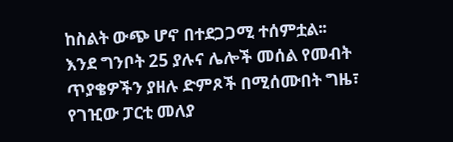ከስልት ውጭ ሆኖ በተደጋጋሚ ተሰምቷል፡፡
እንደ ግንቦት 25 ያሉና ሌሎች መሰል የመብት ጥያቄዎችን ያዘሉ ድምጾች በሚሰሙበት ግዜ፣ የገዢው ፓርቲ መለያ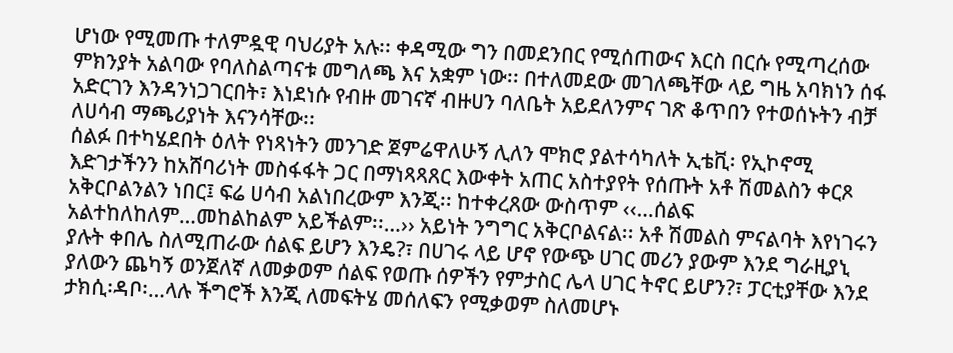ሆነው የሚመጡ ተለምዷዊ ባህሪያት አሉ፡፡ ቀዳሚው ግን በመደንበር የሚሰጠውና እርስ በርሱ የሚጣረሰው ምክንያት አልባው የባለስልጣናቱ መግለጫ እና አቋም ነው፡፡ በተለመደው መገለጫቸው ላይ ግዜ አባክነን ሰፋ አድርገን እንዳንነጋገርበት፣ እነደነሱ የብዙ መገናኛ ብዙሀን ባለቤት አይደለንምና ገጽ ቆጥበን የተወሰኑትን ብቻ ለሀሳብ ማጫሪያነት እናንሳቸው፡፡
ሰልፉ በተካሄደበት ዕለት የነጻነትን መንገድ ጀምሬዋለሁኝ ሊለን ሞክሮ ያልተሳካለት ኢቴቪ፡ የኢኮኖሚ እድገታችንን ከአሸባሪነት መስፋፋት ጋር በማነጻጻጸር እውቀት አጠር አስተያየት የሰጡት አቶ ሽመልስን ቀርጾ አቅርቦልንልን ነበር፤ ፍሬ ሀሳብ አልነበረውም እንጂ፡፡ ከተቀረጸው ውስጥም ‹‹…ሰልፍ አልተከለከለም…መከልከልም አይችልም፡፡…›› አይነት ንግግር አቅርቦልናል፡፡ አቶ ሽመልስ ምናልባት እየነገሩን ያሉት ቀበሌ ስለሚጠራው ሰልፍ ይሆን እንዴ?፣ በሀገሩ ላይ ሆኖ የውጭ ሀገር መሪን ያውም እንደ ግራዚያኒ ያለውን ጨካኝ ወንጀለኛ ለመቃወም ሰልፍ የወጡ ሰዎችን የምታስር ሌላ ሀገር ትኖር ይሆን?፣ ፓርቲያቸው እንደ ታክሲ፡ዳቦ፡…ላሉ ችግሮች እንጂ ለመፍትሄ መሰለፍን የሚቃወም ስለመሆኑ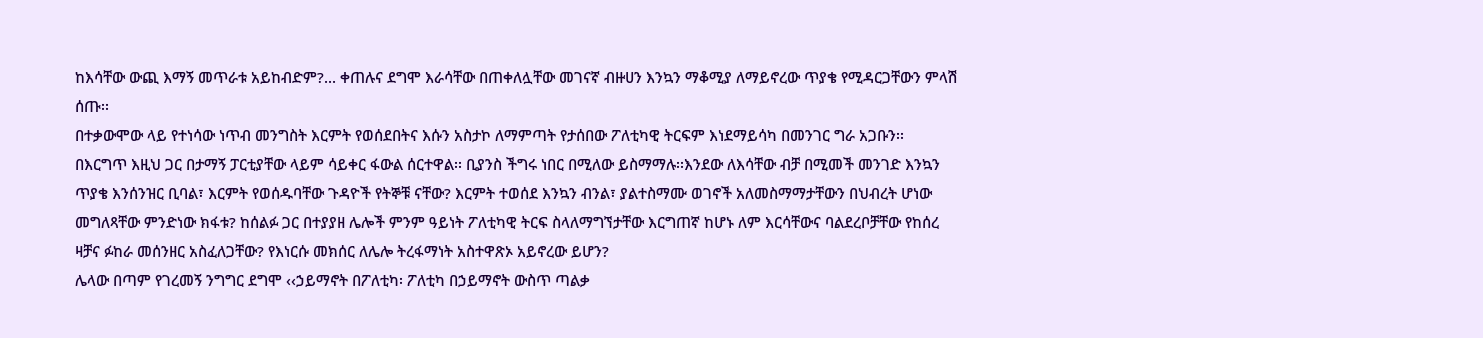ከእሳቸው ውጪ እማኝ መጥራቱ አይከብድም?... ቀጠሉና ደግሞ እራሳቸው በጠቀለሏቸው መገናኛ ብዙሀን እንኳን ማቆሚያ ለማይኖረው ጥያቄ የሚዳርጋቸውን ምላሽ ሰጡ፡፡
በተቃውሞው ላይ የተነሳው ነጥብ መንግስት እርምት የወሰደበትና እሱን አስታኮ ለማምጣት የታሰበው ፖለቲካዊ ትርፍም እነደማይሳካ በመንገር ግራ አጋቡን፡፡ በእርግጥ እዚህ ጋር በታማኝ ፓርቲያቸው ላይም ሳይቀር ፋውል ሰርተዋል፡፡ ቢያንስ ችግሩ ነበር በሚለው ይስማማሉ፡፡እንደው ለእሳቸው ብቻ በሚመች መንገድ እንኳን ጥያቄ እንሰንዝር ቢባል፣ እርምት የወሰዱባቸው ጉዳዮች የትኞቹ ናቸው? እርምት ተወሰደ እንኳን ብንል፣ ያልተስማሙ ወገኖች አለመስማማታቸውን በህብረት ሆነው መግለጻቸው ምንድነው ክፋቱ? ከሰልፉ ጋር በተያያዘ ሌሎች ምንም ዓይነት ፖለቲካዊ ትርፍ ስላለማግኘታቸው እርግጠኛ ከሆኑ ለም እርሳቸውና ባልደረቦቻቸው የከሰረ ዛቻና ፉከራ መሰንዘር አስፈለጋቸው? የእነርሱ መክሰር ለሌሎ ትረፋማነት አስተዋጽኦ አይኖረው ይሆን?
ሌላው በጣም የገረመኝ ንግግር ደግሞ ‹‹ኃይማኖት በፖለቲካ፡ ፖለቲካ በኃይማኖት ውስጥ ጣልቃ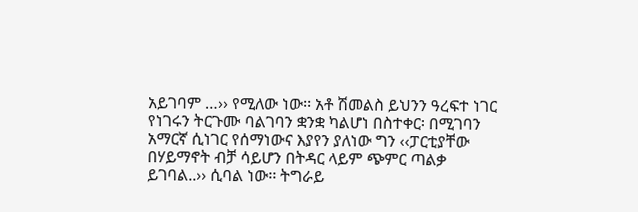አይገባም …›› የሚለው ነው፡፡ አቶ ሽመልስ ይህንን ዓረፍተ ነገር የነገሩን ትርጉሙ ባልገባን ቋንቋ ካልሆነ በስተቀር፡ በሚገባን አማርኛ ሲነገር የሰማነውና እያየን ያለነው ግን ‹‹ፓርቲያቸው በሃይማኖት ብቻ ሳይሆን በትዳር ላይም ጭምር ጣልቃ ይገባል..›› ሲባል ነው፡፡ ትግራይ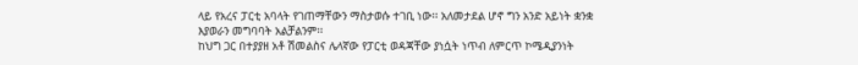ላይ የአረና ፓርቲ አባላት የገጠማቸውን ማስታወሱ ተገቢ ነው፡፡ አለመታደል ሆኖ ግን አንድ አይነት ቋንቋ እያወራን መግባባት አልቻልንም፡፡
ከህግ ጋር በተያያዘ አቶ ሽመልስና ሌላኛው የፓርቲ ወዳጃቸው ያነሷት ነጥብ ለምርጥ ኮሜዲያንነት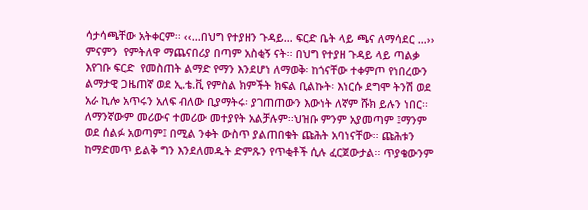ሳታሳጫቸው አትቀርም፡፡ ‹‹...በህግ የተያዘን ጉዳይ… ፍርድ ቤት ላይ ጫና ለማሳደር …›› ምናምን  የምትለዋ ማጨናበሪያ በጣም አስቂኝ ናት፡፡ በህግ የተያዘ ጉዳይ ላይ ጣልቃ እየገቡ ፍርድ  የመስጠት ልማድ የማን እንደሆነ ለማወቅ፡ ከጎናቸው ተቀምጦ የነበረውን ልማታዊ ጋዜጠኛ ወደ ኢ.ቴ.ቪ የምስል ክምችት ክፍል ቢልኩት፡ እነርሱ ደግሞ ትንሽ ወደ አራ ኪሎ አጥሩን አለፍ ብለው ቢያማትሩ፡ ያገጠጠውን እውነት ለኛም ሹክ ይሉን ነበር፡፡
ለማንኛውም መሪውና ተመሪው መተያየት አልቻሉም፡፡ህዝቡ ምንም አያመጣም ፤ማንም ወደ ሰልፉ አወጣም፤ በሚል ንቀት ውስጥ ያልጠበቁት ጩሕት አባነናቸው፡፡ ጩሕቱን ከማድመጥ ይልቅ ግን እንደለመዱት ድምጹን የጥቂቶች ሲሉ ፈርጀውታል፡፡ ጥያቄውንም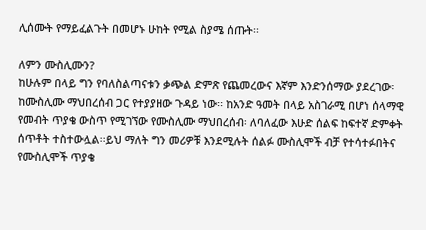ሊሰሙት የማይፈልጉት በመሆኑ ሁከት የሚል ስያሜ ሰጡት፡፡

ለምን ሙስሊሙን?
ከሁሉም በላይ ግን የባለስልጣናቱን ቃጭል ድምጽ የጨመረውና እኛም እንድንሰማው ያደረገው፡ ከሙስሊሙ ማህበረሰብ ጋር የተያያዘው ጉዳይ ነው፡፡ ከአንድ ዓመት በላይ አስገራሚ በሆነ ሰላማዊ የመብት ጥያቄ ውስጥ የሚገኘው የሙስሊሙ ማህበረሰብ፡ ለባለፈው እሁድ ሰልፍ ከፍተኛ ድምቀት ሰጥቶት ተስተውሏል፡፡ይህ ማለት ግን መሪዎቹ እንደሚሉት ሰልፉ ሙስሊሞች ብቻ የተሳተፉበትና የሙስሊሞች ጥያቄ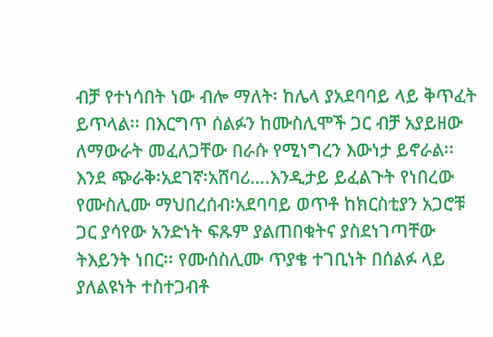ብቻ የተነሳበት ነው ብሎ ማለት፡ ከሌላ ያአደባባይ ላይ ቅጥፈት ይጥላል፡፡ በእርግጥ ሰልፉን ከሙስሊሞች ጋር ብቻ አያይዘው ለማውራት መፈለጋቸው በራሱ የሚነግረን እውነታ ይኖራል፡፡ እንደ ጭራቅ፡አደገኛ፡አሸባሪ….እንዲታይ ይፈልጉት የነበረው የሙስሊሙ ማህበረሰብ፡አደባባይ ወጥቶ ከክርስቲያን አጋሮቹ ጋር ያሳየው አንድነት ፍጹም ያልጠበቁትና ያስደነገጣቸው ትእይንት ነበር፡፡ የሙሰስሊሙ ጥያቄ ተገቢነት በሰልፉ ላይ ያለልዩነት ተስተጋብቶ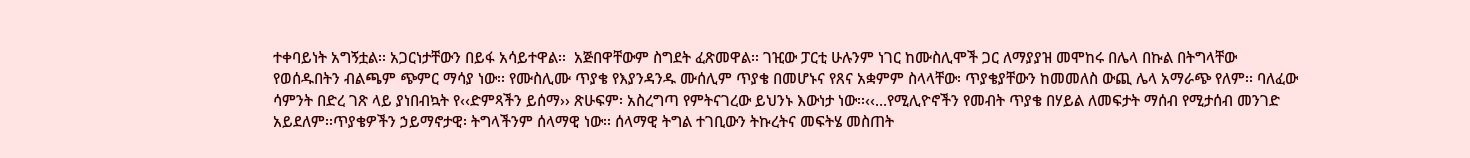ተቀባይነት አግኝቷል፡፡ አጋርነታቸውን በይፋ አሳይተዋል፡፡  አጅበዋቸውም ስግደት ፈጽመዋል፡፡ ገዢው ፓርቲ ሁሉንም ነገር ከሙስሊሞች ጋር ለማያያዝ መሞከሩ በሌላ በኩል በትግላቸው የወሰዱበትን ብልጫም ጭምር ማሳያ ነው፡፡ የሙስሊሙ ጥያቄ የእያንዳንዱ ሙሰሊም ጥያቄ በመሆኑና የጸና አቋምም ስላላቸው፡ ጥያቄያቸውን ከመመለስ ውጪ ሌላ አማራጭ የለም፡፡ ባለፈው ሳምንት በድረ ገጽ ላይ ያነበብኳት የ‹‹ድምጻችን ይሰማ›› ጽሁፍም፡ አስረግጣ የምትናገረው ይህንኑ እውነታ ነው፡፡‹‹…የሚሊዮኖችን የመብት ጥያቄ በሃይል ለመፍታት ማሰብ የሚታሰብ መንገድ አይደለም፡፡ጥያቄዎችን ኃይማኖታዊ፡ ትግላችንም ሰላማዊ ነው፡፡ ሰላማዊ ትግል ተገቢውን ትኩረትና መፍትሄ መስጠት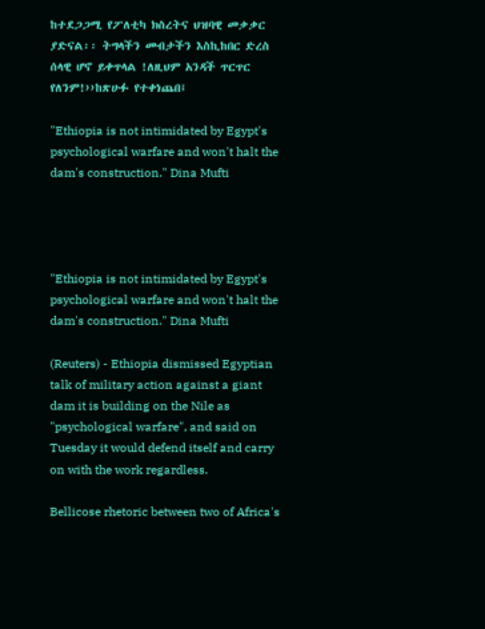ከተደጋጋሚ የፖለቲካ ክስረትና ህዝባዊ መቃቃር ያድናል፡፡ ትግላችን መብታችን እስኪከበር ድረስ ሰላዊ ሆኖ ይቀጥላል !ለዚህም አንዳች ጥርጥር የለንም!››ከጽሁፉ የተቀነጨበ፤

"Ethiopia is not intimidated by Egypt's psychological warfare and won't halt the dam's construction." Dina Mufti




"Ethiopia is not intimidated by Egypt's psychological warfare and won't halt the dam's construction." Dina Mufti

(Reuters) - Ethiopia dismissed Egyptian talk of military action against a giant dam it is building on the Nile as "psychological warfare", and said on Tuesday it would defend itself and carry on with the work regardless.

Bellicose rhetoric between two of Africa's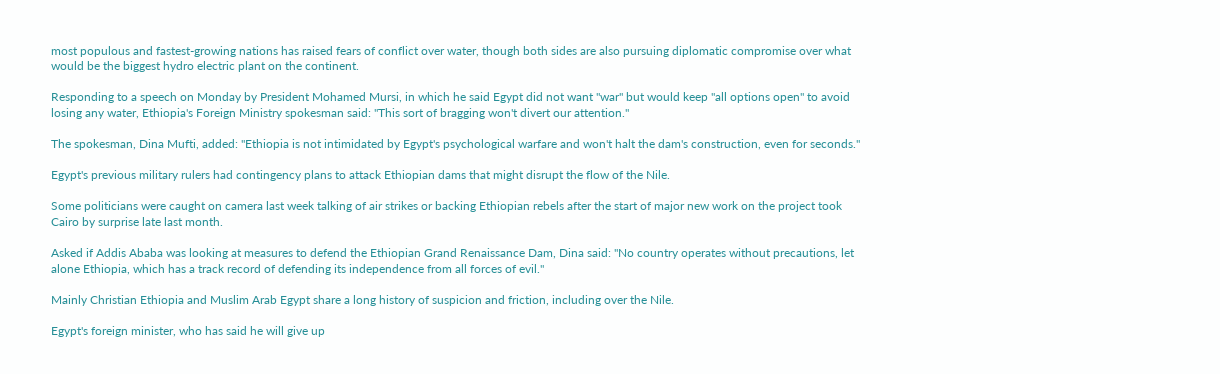most populous and fastest-growing nations has raised fears of conflict over water, though both sides are also pursuing diplomatic compromise over what would be the biggest hydro electric plant on the continent.

Responding to a speech on Monday by President Mohamed Mursi, in which he said Egypt did not want "war" but would keep "all options open" to avoid losing any water, Ethiopia's Foreign Ministry spokesman said: "This sort of bragging won't divert our attention."

The spokesman, Dina Mufti, added: "Ethiopia is not intimidated by Egypt's psychological warfare and won't halt the dam's construction, even for seconds."

Egypt's previous military rulers had contingency plans to attack Ethiopian dams that might disrupt the flow of the Nile.

Some politicians were caught on camera last week talking of air strikes or backing Ethiopian rebels after the start of major new work on the project took Cairo by surprise late last month.

Asked if Addis Ababa was looking at measures to defend the Ethiopian Grand Renaissance Dam, Dina said: "No country operates without precautions, let alone Ethiopia, which has a track record of defending its independence from all forces of evil."

Mainly Christian Ethiopia and Muslim Arab Egypt share a long history of suspicion and friction, including over the Nile.

Egypt's foreign minister, who has said he will give up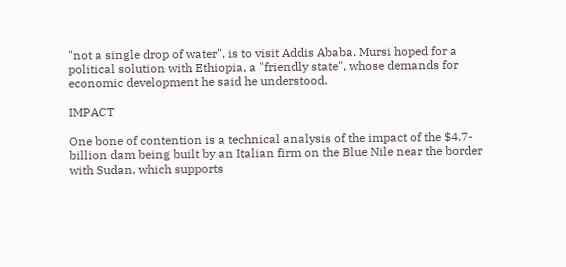"not a single drop of water", is to visit Addis Ababa. Mursi hoped for a political solution with Ethiopia, a "friendly state", whose demands for economic development he said he understood.

IMPACT

One bone of contention is a technical analysis of the impact of the $4.7-billion dam being built by an Italian firm on the Blue Nile near the border with Sudan, which supports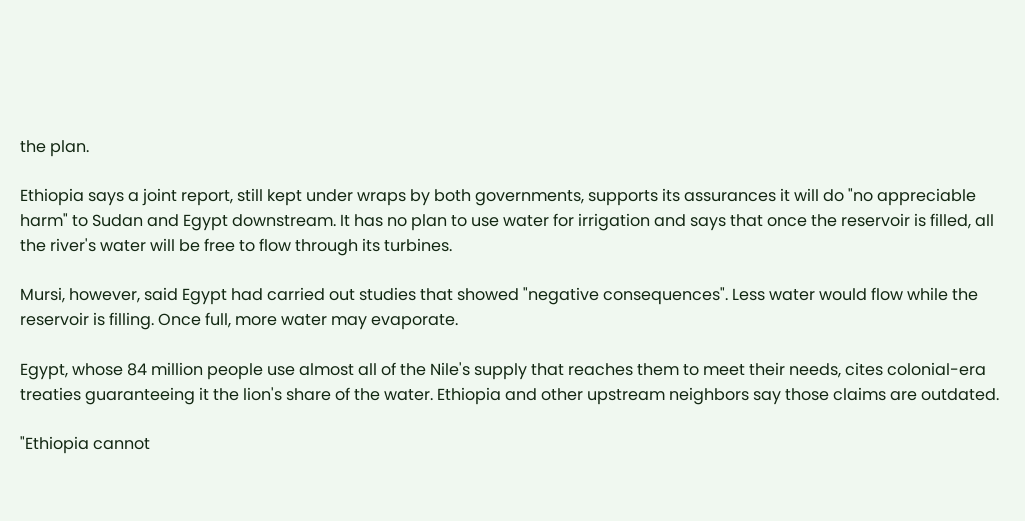the plan.

Ethiopia says a joint report, still kept under wraps by both governments, supports its assurances it will do "no appreciable harm" to Sudan and Egypt downstream. It has no plan to use water for irrigation and says that once the reservoir is filled, all the river's water will be free to flow through its turbines.

Mursi, however, said Egypt had carried out studies that showed "negative consequences". Less water would flow while the reservoir is filling. Once full, more water may evaporate.

Egypt, whose 84 million people use almost all of the Nile's supply that reaches them to meet their needs, cites colonial-era treaties guaranteeing it the lion's share of the water. Ethiopia and other upstream neighbors say those claims are outdated.

"Ethiopia cannot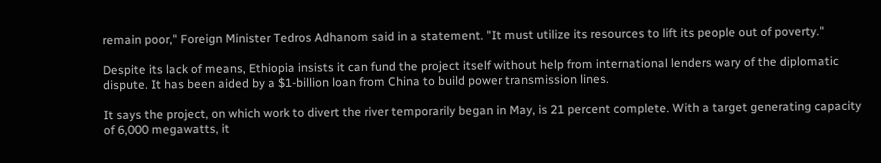remain poor," Foreign Minister Tedros Adhanom said in a statement. "It must utilize its resources to lift its people out of poverty."

Despite its lack of means, Ethiopia insists it can fund the project itself without help from international lenders wary of the diplomatic dispute. It has been aided by a $1-billion loan from China to build power transmission lines.

It says the project, on which work to divert the river temporarily began in May, is 21 percent complete. With a target generating capacity of 6,000 megawatts, it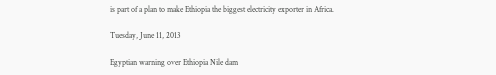is part of a plan to make Ethiopia the biggest electricity exporter in Africa.

Tuesday, June 11, 2013

Egyptian warning over Ethiopia Nile dam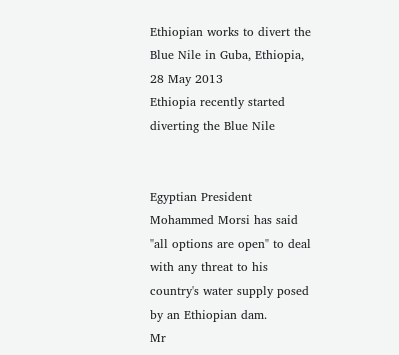Ethiopian works to divert the Blue Nile in Guba, Ethiopia, 28 May 2013
Ethiopia recently started diverting the Blue Nile


Egyptian President Mohammed Morsi has said "all options are open" to deal with any threat to his country's water supply posed by an Ethiopian dam.
Mr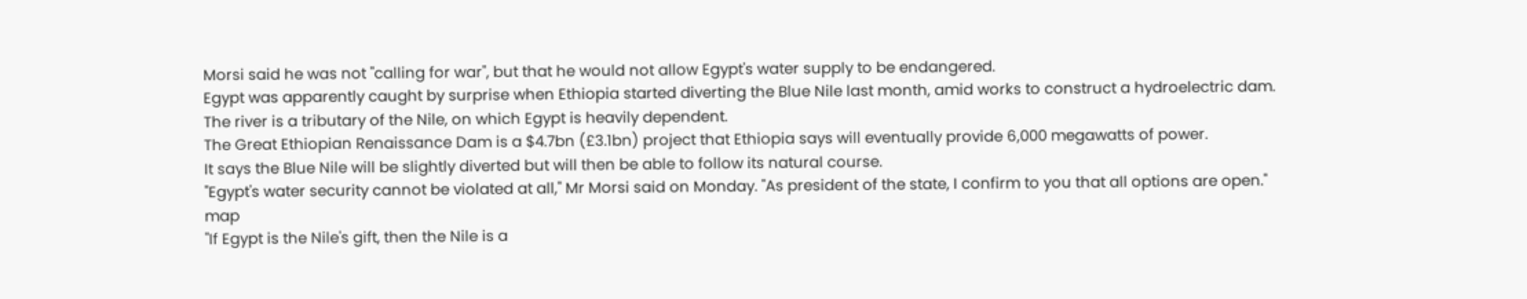Morsi said he was not "calling for war", but that he would not allow Egypt's water supply to be endangered.
Egypt was apparently caught by surprise when Ethiopia started diverting the Blue Nile last month, amid works to construct a hydroelectric dam.
The river is a tributary of the Nile, on which Egypt is heavily dependent.
The Great Ethiopian Renaissance Dam is a $4.7bn (£3.1bn) project that Ethiopia says will eventually provide 6,000 megawatts of power.
It says the Blue Nile will be slightly diverted but will then be able to follow its natural course.
"Egypt's water security cannot be violated at all," Mr Morsi said on Monday. "As president of the state, I confirm to you that all options are open."
map
"If Egypt is the Nile's gift, then the Nile is a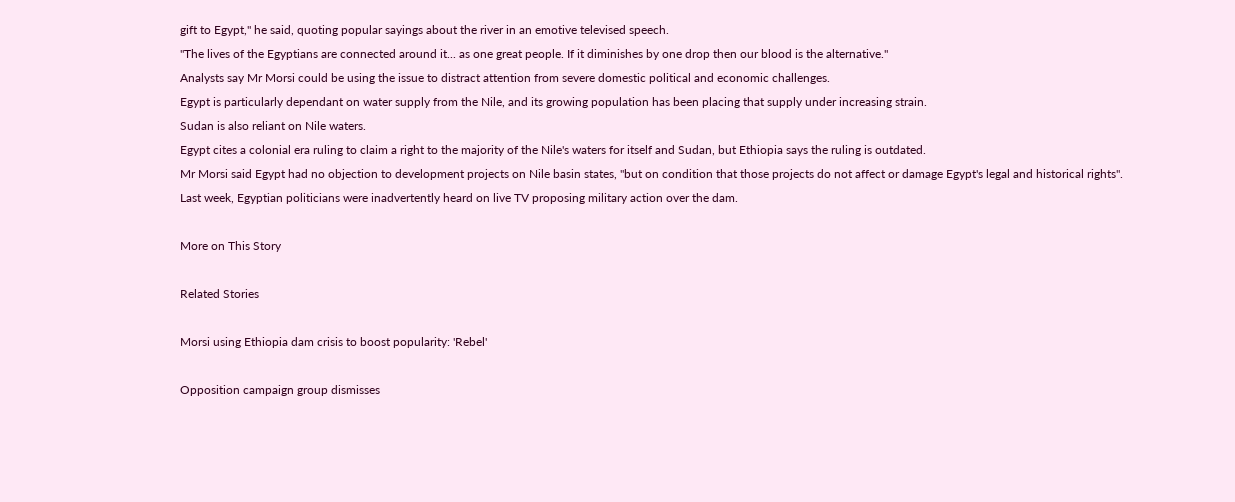gift to Egypt,'' he said, quoting popular sayings about the river in an emotive televised speech.
"The lives of the Egyptians are connected around it... as one great people. If it diminishes by one drop then our blood is the alternative."
Analysts say Mr Morsi could be using the issue to distract attention from severe domestic political and economic challenges.
Egypt is particularly dependant on water supply from the Nile, and its growing population has been placing that supply under increasing strain.
Sudan is also reliant on Nile waters.
Egypt cites a colonial era ruling to claim a right to the majority of the Nile's waters for itself and Sudan, but Ethiopia says the ruling is outdated.
Mr Morsi said Egypt had no objection to development projects on Nile basin states, "but on condition that those projects do not affect or damage Egypt's legal and historical rights".
Last week, Egyptian politicians were inadvertently heard on live TV proposing military action over the dam.

More on This Story

Related Stories

Morsi using Ethiopia dam crisis to boost popularity: 'Rebel'

Opposition campaign group dismisses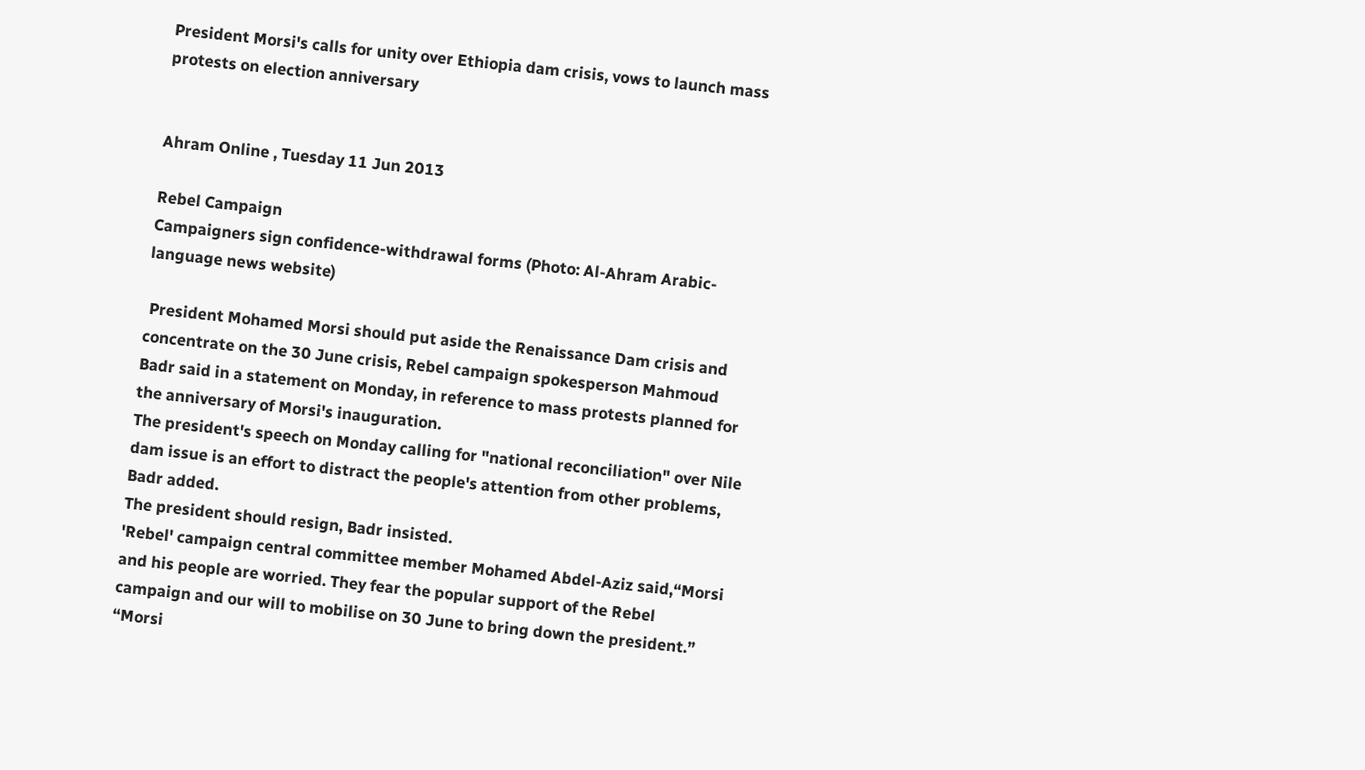President Morsi's calls for unity over Ethiopia dam crisis, vows to launch mass protests on election anniversary


Ahram Online , Tuesday 11 Jun 2013

Rebel Campaign
Campaigners sign confidence-withdrawal forms (Photo: Al-Ahram Arabic-language news website)

 President Mohamed Morsi should put aside the Renaissance Dam crisis and concentrate on the 30 June crisis, Rebel campaign spokesperson Mahmoud Badr said in a statement on Monday, in reference to mass protests planned for the anniversary of Morsi's inauguration.
The president's speech on Monday calling for "national reconciliation" over Nile dam issue is an effort to distract the people's attention from other problems, Badr added.
The president should resign, Badr insisted.
'Rebel' campaign central committee member Mohamed Abdel-Aziz said,“Morsi and his people are worried. They fear the popular support of the Rebel campaign and our will to mobilise on 30 June to bring down the president.”
“Morsi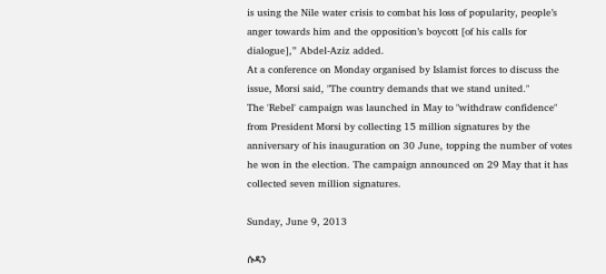is using the Nile water crisis to combat his loss of popularity, people’s anger towards him and the opposition’s boycott [of his calls for dialogue],” Abdel-Aziz added.
At a conference on Monday organised by Islamist forces to discuss the issue, Morsi said, "The country demands that we stand united."
The 'Rebel' campaign was launched in May to "withdraw confidence" from President Morsi by collecting 15 million signatures by the anniversary of his inauguration on 30 June, topping the number of votes he won in the election. The campaign announced on 29 May that it has collected seven million signatures.

Sunday, June 9, 2013

ሱዳን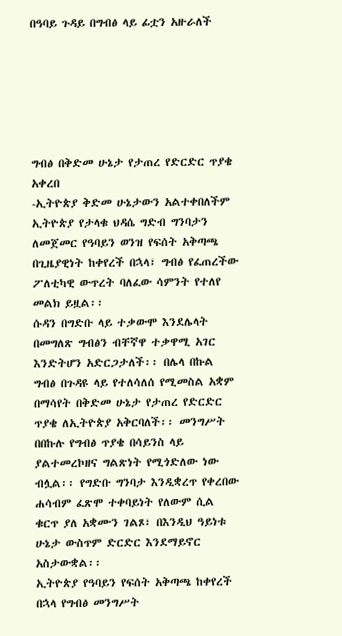በዓባይ ጉዳይ በግብፅ ላይ ፊቷን አዙራለች






ግብፅ በቅድመ ሁኔታ የታጠረ የድርድር ጥያቄ አቀረበ
-ኢትዮጵያ ቅድመ ሁኔታውን አልተቀበለችም
ኢትዮጵያ የታላቁ ህዳሴ ግድብ ግንባታን ለመጀመር የዓባይን ወንዝ የፍሰት አቅጣጫ በጊዜያዊነት ከቀየረች በኋላ፣ ግብፅ የፈጠረችው ፖለቲካዊ ውጥረት ባለፈው ሳምንት የተለየ መልክ ይዟል፡፡
ሱዳን በግድቡ ላይ ተቃውሞ እንደሌላት በመግለጽ ግብፅን ብቸኛዋ ተቃዋሚ አገር እንድትሆን አድርጋታለች፡፡ በሌላ በኩል ግብፅ በጉዳዩ ላይ የተለሳለሰ የሚመስል አቋም በማሳየት በቅድመ ሁኔታ የታጠረ የድርድር ጥያቄ ለኢትዮጵያ አቅርባለች፡፡ መንግሥት በበኩሉ የግብፅ ጥያቄ በሳይንስ ላይ ያልተመረኮዘና ግልጽነት የሚጎድለው ነው ብሏል፡፡ የግድቡ ግንባታ እንዲቋረጥ የቀረበው ሐሳብም ፈጽሞ ተቀባይነት የለውም ሲል ቁርጥ ያለ አቋሙን ገልጾ፣ በእንዲህ ዓይነቱ ሁኔታ ውስጥም ድርድር እንደማይኖር አስታውቋል፡፡
ኢትዮጵያ የዓባይን የፍሰት አቅጣጫ ከቀየረች በኋላ የግብፅ መንግሥት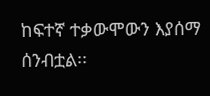ከፍተኛ ተቃውሞውን እያሰማ ሰንብቷል፡፡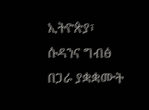ኢትዮጵያ፣ ሱዳንና ግብፅ በጋራ ያቋቋሙት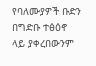የባለሙያዎች ቡድን በግድቡ ተፅዕኖ ላይ ያቀረበውንም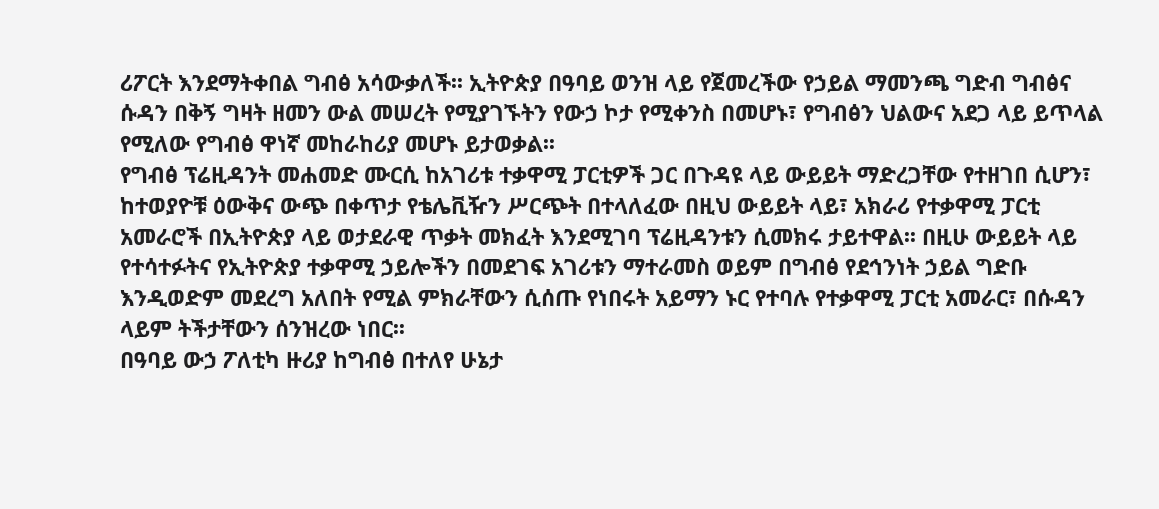ሪፖርት እንደማትቀበል ግብፅ አሳውቃለች፡፡ ኢትዮጵያ በዓባይ ወንዝ ላይ የጀመረችው የኃይል ማመንጫ ግድብ ግብፅና ሱዳን በቅኝ ግዛት ዘመን ውል መሠረት የሚያገኙትን የውኃ ኮታ የሚቀንስ በመሆኑ፣ የግብፅን ህልውና አደጋ ላይ ይጥላል የሚለው የግብፅ ዋነኛ መከራከሪያ መሆኑ ይታወቃል፡፡
የግብፅ ፕሬዚዳንት መሐመድ ሙርሲ ከአገሪቱ ተቃዋሚ ፓርቲዎች ጋር በጉዳዩ ላይ ውይይት ማድረጋቸው የተዘገበ ሲሆን፣ ከተወያዮቹ ዕውቅና ውጭ በቀጥታ የቴሌቪዥን ሥርጭት በተላለፈው በዚህ ውይይት ላይ፣ አክራሪ የተቃዋሚ ፓርቲ አመራሮች በኢትዮጵያ ላይ ወታደራዊ ጥቃት መክፈት እንደሚገባ ፕሬዚዳንቱን ሲመክሩ ታይተዋል፡፡ በዚሁ ውይይት ላይ የተሳተፉትና የኢትዮጵያ ተቃዋሚ ኃይሎችን በመደገፍ አገሪቱን ማተራመስ ወይም በግብፅ የደኅንነት ኃይል ግድቡ እንዲወድም መደረግ አለበት የሚል ምክራቸውን ሲሰጡ የነበሩት አይማን ኑር የተባሉ የተቃዋሚ ፓርቲ አመራር፣ በሱዳን ላይም ትችታቸውን ሰንዝረው ነበር፡፡
በዓባይ ውኃ ፖለቲካ ዙሪያ ከግብፅ በተለየ ሁኔታ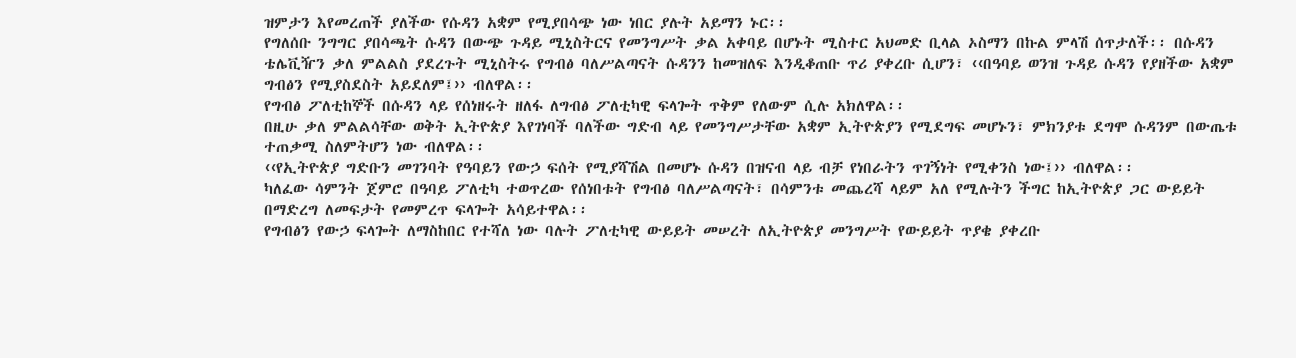ዝምታን እየመረጠች ያለችው የሱዳን አቋም የሚያበሳጭ ነው ነበር ያሉት አይማን ኑር፡፡
የግለሰቡ ንግግር ያበሳጫት ሱዳን በውጭ ጉዳይ ሚኒስትርና የመንግሥት ቃል አቀባይ በሆኑት ሚስተር አህመድ ቢላል ኦስማን በኩል ምላሽ ሰጥታለች፡፡ በሱዳን ቴሌቪዥን ቃለ ምልልስ ያደረጉት ሚኒስትሩ የግብፅ ባለሥልጣናት ሱዳንን ከመዝለፍ እንዲቆጠቡ ጥሪ ያቀረቡ ሲሆን፣ ‹‹በዓባይ ወንዝ ጉዳይ ሱዳን የያዘችው አቋም ግብፅን የሚያስደስት አይደለም፤›› ብለዋል፡፡
የግብፅ ፖለቲከኞች በሱዳን ላይ የሰነዘሩት ዘለፋ ለግብፅ ፖለቲካዊ ፍላጐት ጥቅም የለውም ሲሉ አክለዋል፡፡
በዚሁ ቃለ ምልልሳቸው ወቅት ኢትዮጵያ እየገነባች ባለችው ግድብ ላይ የመንግሥታቸው አቋም ኢትዮጵያን የሚደግፍ መሆኑን፣ ምክንያቱ ደግሞ ሱዳንም በውጤቱ ተጠቃሚ ስለምትሆን ነው ብለዋል፡፡
‹‹የኢትዮጵያ ግድቡን መገንባት የዓባይን የውኃ ፍሰት የሚያሻሽል በመሆኑ ሱዳን በዝናብ ላይ ብቻ የነበራትን ጥገኝነት የሚቀንስ ነው፤›› ብለዋል፡፡
ካለፈው ሳምንት ጀምሮ በዓባይ ፖለቲካ ተወጥረው የሰነበቱት የግብፅ ባለሥልጣናት፣ በሳምንቱ መጨረሻ ላይም አለ የሚሉትን ችግር ከኢትዮጵያ ጋር ውይይት በማድረግ ለመፍታት የመምረጥ ፍላጐት አሳይተዋል፡፡
የግብፅን የውኃ ፍላጐት ለማስከበር የተሻለ ነው ባሉት ፖለቲካዊ ውይይት መሠረት ለኢትዮጵያ መንግሥት የውይይት ጥያቄ ያቀረቡ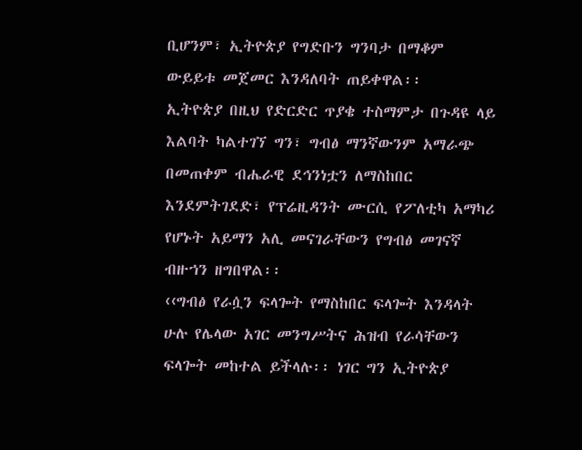ቢሆንም፣ ኢትዮጵያ የግድቡን ግንባታ በማቆም ውይይቱ መጀመር እንዳለባት ጠይቀዋል፡፡
ኢትዮጵያ በዚህ የድርድር ጥያቄ ተስማምታ በጉዳዩ ላይ እልባት ካልተገኘ ግን፣ ግብፅ ማንኛውንም አማራጭ በመጠቀም ብሔራዊ ደኅንነቷን ለማስከበር እንደምትገደድ፣ የፕሬዚዳንት ሙርሲ የፖለቲካ አማካሪ የሆኑት አይማን አሊ መናገራቸውን የግብፅ መገናኛ ብዙኀን ዘግበዋል፡፡
‹‹ግብፅ የራሷን ፍላጐት የማስከበር ፍላጐት እንዳላት ሁሉ የሌላው አገር መንግሥትና ሕዝብ የራሳቸውን ፍላጐት መከተል ይችላሉ፡፡ ነገር ግን ኢትዮጵያ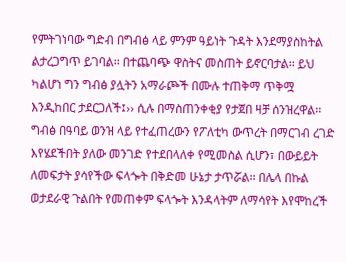የምትገነባው ግድብ በግብፅ ላይ ምንም ዓይነት ጉዳት እንደማያስከትል ልታረጋግጥ ይገባል፡፡ በተጨባጭ ዋስትና መስጠት ይኖርባታል፡፡ ይህ ካልሆነ ግን ግብፅ ያሏትን አማራጮች በሙሉ ተጠቅማ ጥቅሟ እንዲከበር ታደርጋለች፤›› ሲሉ በማስጠንቀቂያ የታጀበ ዛቻ ሰንዝረዋል፡፡
ግብፅ በዓባይ ወንዝ ላይ የተፈጠረውን የፖለቲካ ውጥረት በማርገብ ረገድ እየሄደችበት ያለው መንገድ የተደበላለቀ የሚመስል ሲሆን፣ በውይይት ለመፍታት ያሳየችው ፍላጐት በቅድመ ሁኔታ ታጥሯል፡፡ በሌላ በኩል ወታደራዊ ጉልበት የመጠቀም ፍላጐት እንዳላትም ለማሳየት እየሞከረች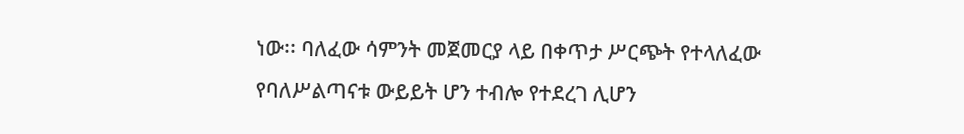ነው፡፡ ባለፈው ሳምንት መጀመርያ ላይ በቀጥታ ሥርጭት የተላለፈው የባለሥልጣናቱ ውይይት ሆን ተብሎ የተደረገ ሊሆን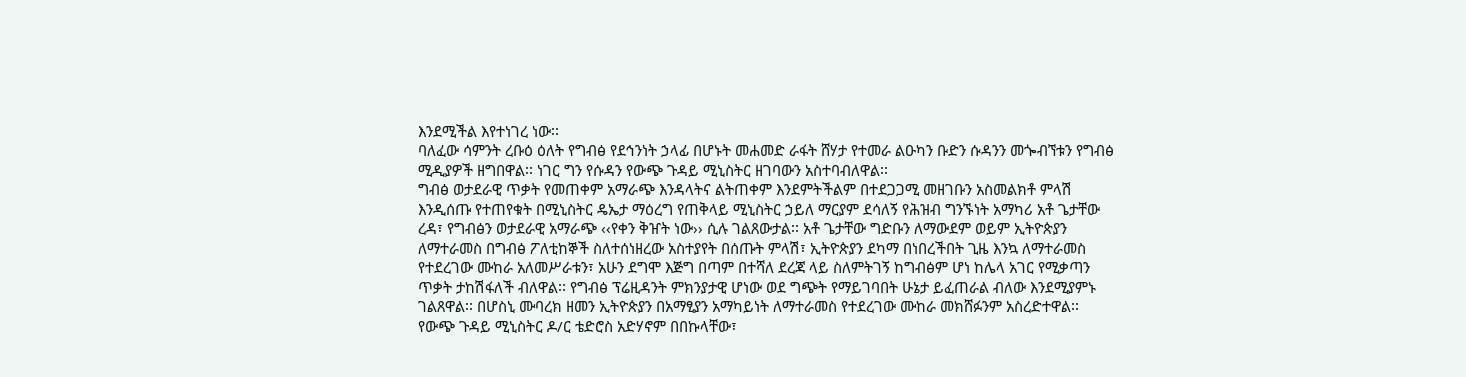እንደሚችል እየተነገረ ነው፡፡
ባለፈው ሳምንት ረቡዕ ዕለት የግብፅ የደኅንነት ኃላፊ በሆኑት መሐመድ ራፋት ሸሃታ የተመራ ልዑካን ቡድን ሱዳንን መጐብኘቱን የግብፅ ሚዲያዎች ዘግበዋል፡፡ ነገር ግን የሱዳን የውጭ ጉዳይ ሚኒስትር ዘገባውን አስተባብለዋል፡፡
ግብፅ ወታደራዊ ጥቃት የመጠቀም አማራጭ እንዳላትና ልትጠቀም እንደምትችልም በተደጋጋሚ መዘገቡን አስመልክቶ ምላሽ እንዲሰጡ የተጠየቁት በሚኒስትር ዴኤታ ማዕረግ የጠቅላይ ሚኒስትር ኃይለ ማርያም ደሳለኝ የሕዝብ ግንኙነት አማካሪ አቶ ጌታቸው ረዳ፣ የግብፅን ወታደራዊ አማራጭ ‹‹የቀን ቅዠት ነው›› ሲሉ ገልጸውታል፡፡ አቶ ጌታቸው ግድቡን ለማውደም ወይም ኢትዮጵያን ለማተራመስ በግብፅ ፖለቲከኞች ስለተሰነዘረው አስተያየት በሰጡት ምላሽ፣ ኢትዮጵያን ደካማ በነበረችበት ጊዜ እንኳ ለማተራመስ የተደረገው ሙከራ አለመሥራቱን፣ አሁን ደግሞ እጅግ በጣም በተሻለ ደረጃ ላይ ስለምትገኝ ከግብፅም ሆነ ከሌላ አገር የሚቃጣን ጥቃት ታከሽፋለች ብለዋል፡፡ የግብፅ ፕሬዚዳንት ምክንያታዊ ሆነው ወደ ግጭት የማይገባበት ሁኔታ ይፈጠራል ብለው እንደሚያምኑ ገልጸዋል፡፡ በሆስኒ ሙባረክ ዘመን ኢትዮጵያን በአማፂያን አማካይነት ለማተራመስ የተደረገው ሙከራ መክሸፉንም አስረድተዋል፡፡
የውጭ ጉዳይ ሚኒስትር ዶ/ር ቴድሮስ አድሃኖም በበኩላቸው፣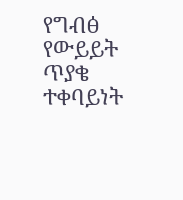የግብፅ የውይይት ጥያቄ ተቀባይነት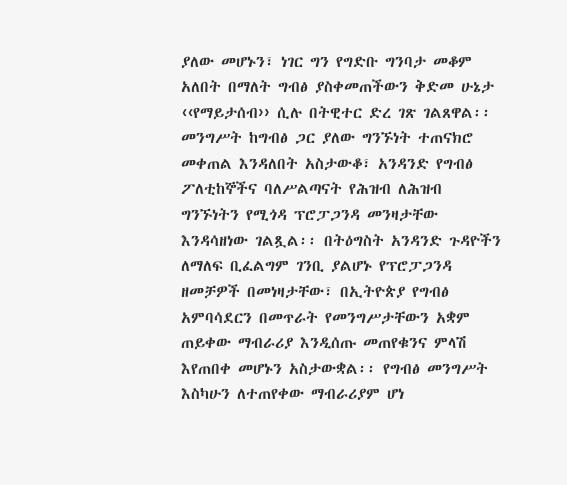ያለው መሆኑን፣ ነገር ግን የግድቡ ግንባታ መቆም አለበት በማለት ግብፅ ያስቀመጠችውን ቅድመ ሁኔታ ‹‹የማይታሰብ›› ሲሉ በትዊተር ድረ ገጽ ገልጸዋል፡፡
መንግሥት ከግብፅ ጋር ያለው ግንኙነት ተጠናክሮ መቀጠል እንዳለበት አስታውቆ፣ አንዳንድ የግብፅ ፖለቲከኞችና ባለሥልጣናት የሕዝብ ለሕዝብ ግንኙነትን የሚጎዳ ፕሮፓጋንዳ መንዛታቸው እንዳሳዘነው ገልጿል፡፡ በትዕግስት አንዳንድ ጉዳዮችን ለማለፍ ቢፈልግም ገንቢ ያልሆኑ የፕሮፓጋንዳ ዘመቻዎች በመነዛታቸው፣ በኢትዮጵያ የግብፅ አምባሳደርን በመጥራት የመንግሥታቸውን አቋም ጠይቀው ማብራሪያ እንዲሰጡ መጠየቁንና ምላሽ እየጠበቀ መሆኑን አስታውቋል፡፡ የግብፅ መንግሥት እስካሁን ለተጠየቀው ማብራሪያም ሆነ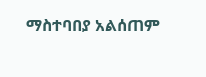ማስተባበያ አልሰጠም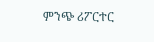ምንጭ ሪፖርተር